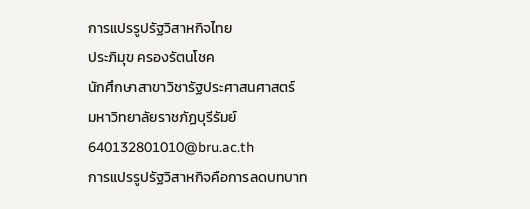การแปรรูปรัฐวิสาหกิจไทย
ประภิมุข ครองรัตนโชค
นักศึกษาสาขาวิชารัฐประศาสนศาสตร์
มหาวิทยาลัยราชภัฏบุรีรัมย์
640132801010@bru.ac.th
การแปรรูปรัฐวิสาหกิจคือการลดบทบาท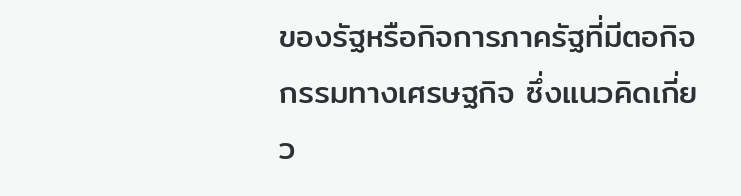ของรัฐหรือกิจการภาครัฐที่มีตอกิจกรรมทางเศรษฐกิจ ซึ่งแนวคิดเกี่ยว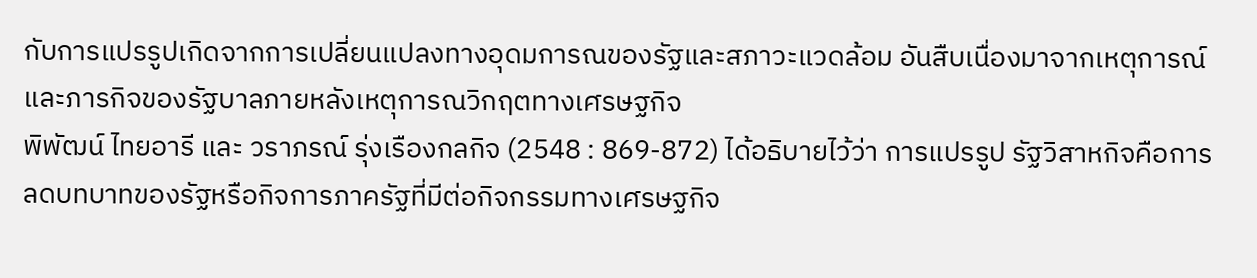กับการแปรรูปเกิดจากการเปลี่ยนแปลงทางอุดมการณของรัฐและสภาวะแวดล้อม อันสืบเนื่องมาจากเหตุการณ์และภารกิจของรัฐบาลภายหลังเหตุการณวิกฤตทางเศรษฐกิจ
พิพัฒน์ ไทยอารี และ วราภรณ์ รุ่งเรืองกลกิจ (2548 : 869-872) ได้อธิบายไว้ว่า การแปรรูป รัฐวิสาหกิจคือการลดบทบาทของรัฐหรือกิจการภาครัฐที่มีต่อกิจกรรมทางเศรษฐกิจ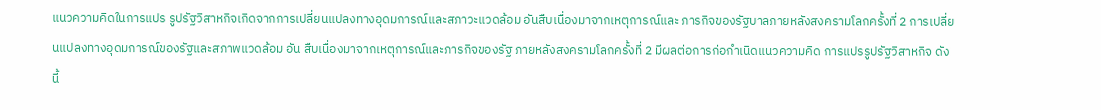แนวความคิดในการแปร รูปรัฐวิสาหกิจเกิดจากการเปลี่ยนแปลงทางอุดมการณ์และสภาวะแวดล้อม อันสืบเนื่องมาจากเหตุการณ์และ ภารกิจของรัฐบาลภายหลังสงครามโลกครั้งที่ 2 การเปลี่ยนแปลงทางอุดมการณ์ของรัฐและสภาพแวดล้อม อัน สืบเนื่องมาจากเหตุการณ์และภารกิจของรัฐ ภายหลังสงครามโลกครั้งที่ 2 มีผลต่อการก่อกำเนิดแนวความคิด การแปรรูปรัฐวิสาหกิจ ดังนี้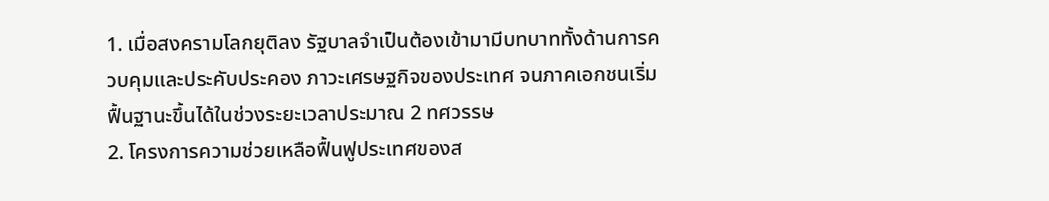1. เมื่อสงครามโลกยุติลง รัฐบาลจำเป็นต้องเข้ามามีบทบาททั้งด้านการควบคุมและประคับประคอง ภาวะเศรษฐกิจของประเทศ จนภาคเอกชนเริ่มฟื้นฐานะขึ้นได้ในช่วงระยะเวลาประมาณ 2 ทศวรรษ
2. โครงการความช่วยเหลือฟื้นฟูประเทศของส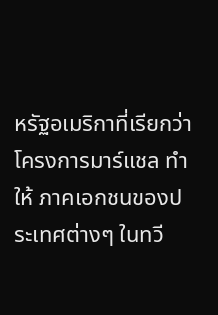หรัฐอเมริกาที่เรียกว่าโครงการมาร์แชล ทำให้ ภาคเอกชนของประเทศต่างๆ ในทวี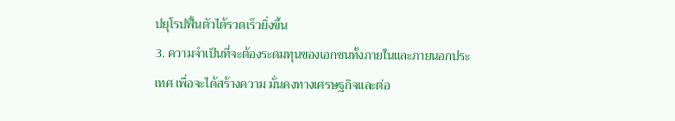ปยุโรปฟื้นตัวได้รวดเร็วยิ่งขึ้น
3. ความจำเป็นที่จะต้องระดมทุนของเอกชนทั้งภายในและภายนอกประเทศ เพื่อจะได้สร้างความ มั่นคงทางเศรษฐกิจและต่อ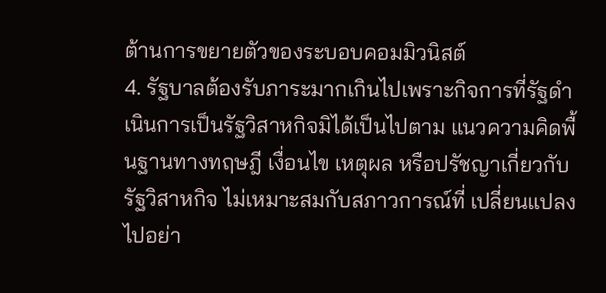ต้านการขยายตัวของระบอบคอมมิวนิสต์
4. รัฐบาลต้องรับภาระมากเกินไปเพราะกิจการที่รัฐดำเนินการเป็นรัฐวิสาหกิจมิได้เป็นไปตาม แนวความคิดพื้นฐานทางทฤษฎี เงื่อนไข เหตุผล หรือปรัชญาเกี่ยวกับรัฐวิสาหกิจ ไม่เหมาะสมกับสภาวการณ์ที่ เปลี่ยนแปลงไปอย่า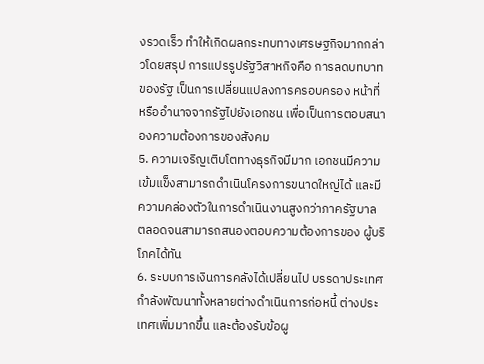งรวดเร็ว ทำให้เกิดผลกระทบทางเศรษฐกิจมากกล่าวโดยสรุป การแปรรูปรัฐวิสาหกิจคือ การลดบทบาทของรัฐ เป็นการเปลี่ยนแปลงการครอบครอง หน้าที่หรืออำนาจจากรัฐไปยังเอกชน เพื่อเป็นการตอบสนาองความต้องการของสังคม
5. ความเจริญเติบโตทางธุรกิจมีมาก เอกชนมีความเข้มแข็งสามารถดำเนินโครงการขนาดใหญ่ได้ และมีความคล่องตัวในการดำเนินงานสูงกว่าภาครัฐบาล ตลอดจนสามารถสนองตอบความต้องการของ ผู้บริโภคได้ทัน
6. ระบบการเงินการคลังได้เปลี่ยนไป บรรดาประเทศกำลังพัฒนาทั้งหลายต่างดำเนินการก่อหนี้ ต่างประเทศเพิ่มมากขึ้น และต้องรับข้อผู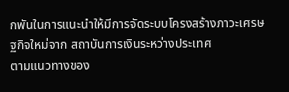กพันในการแนะนำให้มีการจัดระบบโครงสร้างภาวะเศรษฐกิจใหม่จาก สถาบันการเงินระหว่างประเทศ
ตามแนวทางของ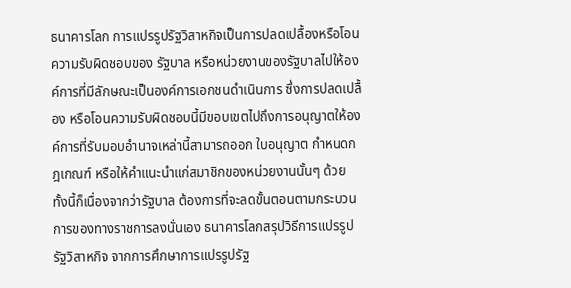ธนาคารโลก การแปรรูปรัฐวิสาหกิจเป็นการปลดเปลื้องหรือโอนความรับผิดชอบของ รัฐบาล หรือหน่วยงานของรัฐบาลไปให้องค์การที่มีลักษณะเป็นองค์การเอกชนดำเนินการ ซึ่งการปลดเปลื้อง หรือโอนความรับผิดชอบนี้มีขอบเขตไปถึงการอนุญาตให้องค์การที่รับมอบอำนาจเหล่านี้สามารถออก ใบอนุญาต กำหนดกฎเกณฑ์ หรือให้คำแนะนำแก่สมาชิกของหน่วยงานนั้นๆ ด้วย ทั้งนี้ก็เนื่องจากว่ารัฐบาล ต้องการที่จะลดขั้นตอนตามกระบวนการของทางราชการลงนั่นเอง ธนาคารโลกสรุปวิธีการแปรรูปรัฐวิสาหกิจ จากการศึกษาการแปรรูปรัฐ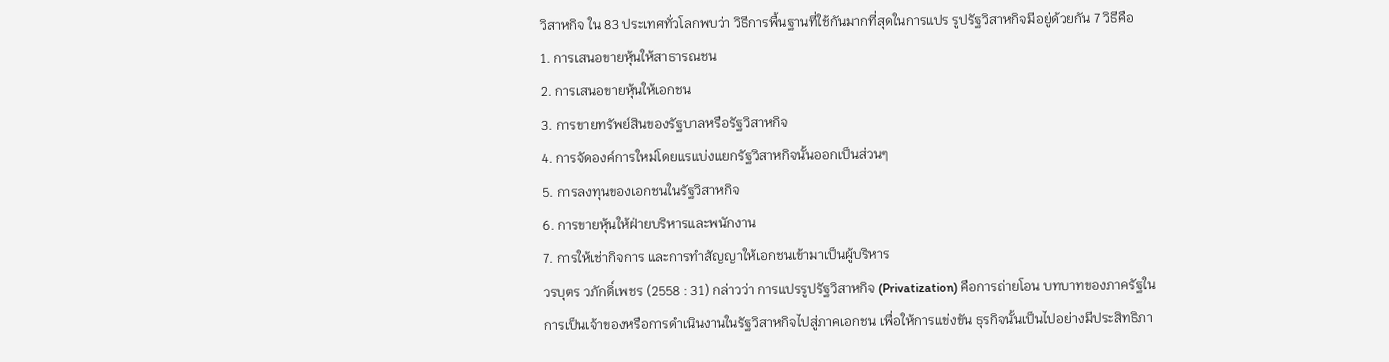วิสาหกิจ ใน 83 ประเทศทั่วโลกพบว่า วิธีการพื้นฐานที่ใช้กันมากที่สุดในการแปร รูปรัฐวิสาหกิจมีอยู่ด้วยกัน 7 วิธีคือ
1. การเสนอขายหุ้นให้สาธารณชน
2. การเสนอขายหุ้นให้เอกชน
3. การขายทรัพย์สินของรัฐบาลหรือรัฐวิสาหกิจ
4. การจัดองค์การใหม่โดยแรแบ่งแยกรัฐวิสาหกิจนั้นออกเป็นส่วนๆ
5. การลงทุนของเอกชนในรัฐวิสาหกิจ
6. การขายหุ้นให้ฝ่ายบริหารและพนักงาน
7. การให้เช่ากิจการ และการทำสัญญาให้เอกชนเข้ามาเป็นผู้บริหาร
วรบุตร วภักดิ์เพชร (2558 : 31) กล่าวว่า การแปรรูปรัฐวิสาหกิจ (Privatization) คือการถ่ายโอน บทบาทของภาครัฐในการเป็นเจ้าของหรือการดำเนินงานในรัฐวิสาหกิจไปสู่ภาคเอกชน เพื่อให้การแข่งขัน ธุรกิจนั้นเป็นไปอย่างมีประสิทธิภา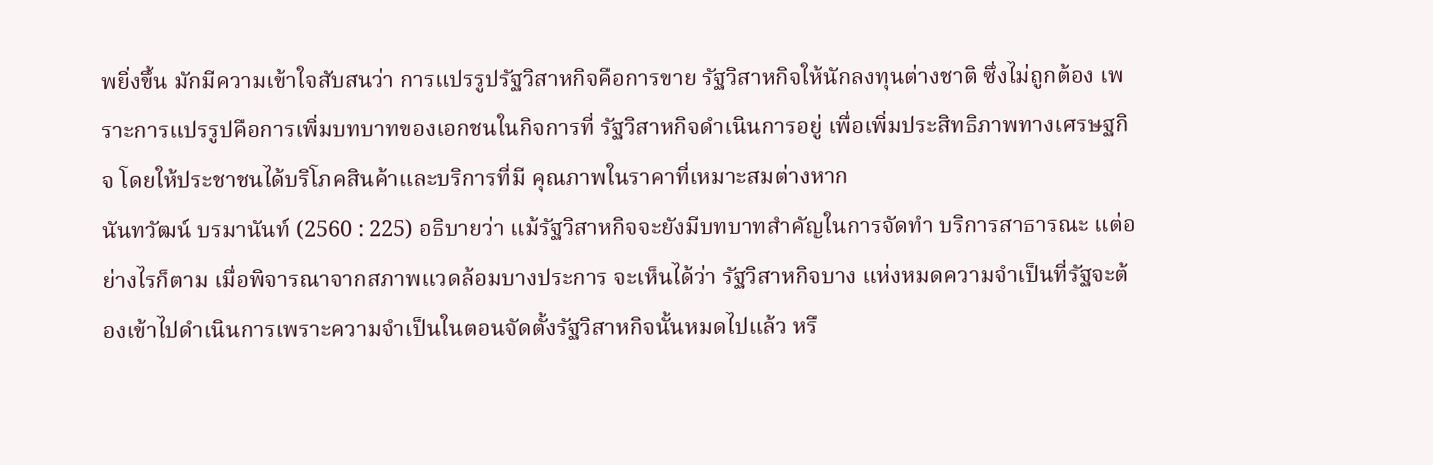พยิ่งขึ้น มักมีความเข้าใจสับสนว่า การแปรรูปรัฐวิสาหกิจคือการขาย รัฐวิสาหกิจให้นักลงทุนต่างชาติ ซึ่งไม่ถูกต้อง เพราะการแปรรูปคือการเพิ่มบทบาทของเอกชนในกิจการที่ รัฐวิสาหกิจดำเนินการอยู่ เพื่อเพิ่มประสิทธิภาพทางเศรษฐกิจ โดยให้ประชาชนได้บริโภคสินค้าและบริการที่มี คุณภาพในราคาที่เหมาะสมต่างหาก
นันทวัฒน์ บรมานันท์ (2560 : 225) อธิบายว่า แม้รัฐวิสาหกิจจะยังมีบทบาทสำคัญในการจัดทำ บริการสาธารณะ แต่อย่างไรก็ตาม เมื่อพิจารณาจากสภาพแวดล้อมบางประการ จะเห็นได้ว่า รัฐวิสาหกิจบาง แห่งหมดความจำเป็นที่รัฐจะต้องเข้าไปดำเนินการเพราะความจำเป็นในตอนจัดตั้งรัฐวิสาหกิจนั้นหมดไปแล้ว หรื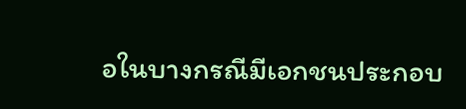อในบางกรณีมีเอกชนประกอบ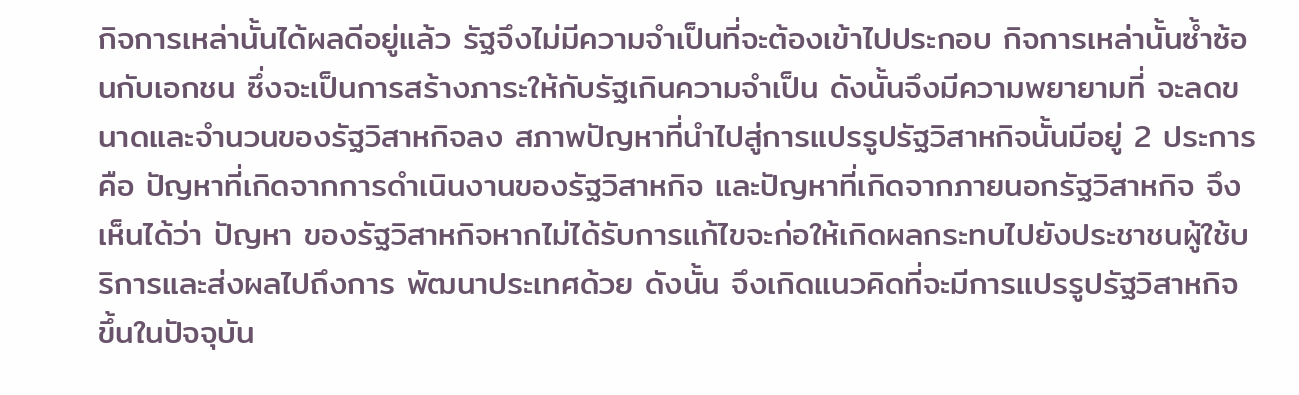กิจการเหล่านั้นได้ผลดีอยู่แล้ว รัฐจึงไม่มีความจำเป็นที่จะต้องเข้าไปประกอบ กิจการเหล่านั้นซ้ำซ้อนกับเอกชน ซึ่งจะเป็นการสร้างภาระให้กับรัฐเกินความจำเป็น ดังนั้นจึงมีความพยายามที่ จะลดขนาดและจำนวนของรัฐวิสาหกิจลง สภาพปัญหาที่นำไปสู่การแปรรูปรัฐวิสาหกิจนั้นมีอยู่ 2 ประการ คือ ปัญหาที่เกิดจากการดำเนินงานของรัฐวิสาหกิจ และปัญหาที่เกิดจากภายนอกรัฐวิสาหกิจ จึงเห็นได้ว่า ปัญหา ของรัฐวิสาหกิจหากไม่ได้รับการแก้ไขจะก่อให้เกิดผลกระทบไปยังประชาชนผู้ใช้บริการและส่งผลไปถึงการ พัฒนาประเทศด้วย ดังนั้น จึงเกิดแนวคิดที่จะมีการแปรรูปรัฐวิสาหกิจ ขึ้นในปัจจุบัน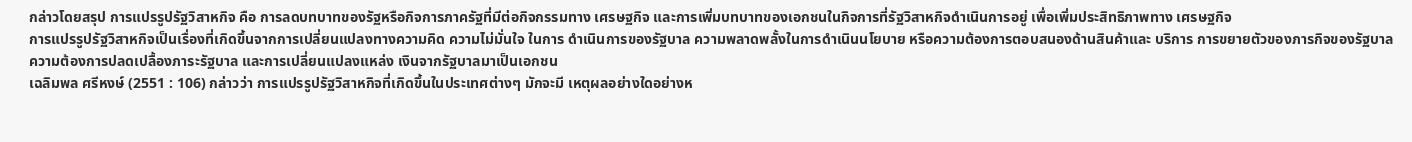กล่าวโดยสรุป การแปรรูปรัฐวิสาหกิจ คือ การลดบทบาทของรัฐหรือกิจการภาครัฐที่มีต่อกิจกรรมทาง เศรษฐกิจ และการเพิ่มบทบาทของเอกชนในกิจการที่รัฐวิสาหกิจดำเนินการอยู่ เพื่อเพิ่มประสิทธิภาพทาง เศรษฐกิจ
การแปรรูปรัฐวิสาหกิจเป็นเรื่องที่เกิดขึ้นจากการเปลี่ยนแปลงทางความคิด ความไม่มั่นใจ ในการ ดำเนินการของรัฐบาล ความพลาดพลั้งในการดำเนินนโยบาย หรือความต้องการตอบสนองด้านสินค้าและ บริการ การขยายตัวของภารกิจของรัฐบาล ความต้องการปลดเปลื้องภาระรัฐบาล และการเปลี่ยนแปลงแหล่ง เงินจากรัฐบาลมาเป็นเอกชน
เฉลิมพล ศรีหงษ์ (2551 : 106) กล่าวว่า การแปรรูปรัฐวิสาหกิจที่เกิดขึ้นในประเทศต่างๆ มักจะมี เหตุผลอย่างใดอย่างห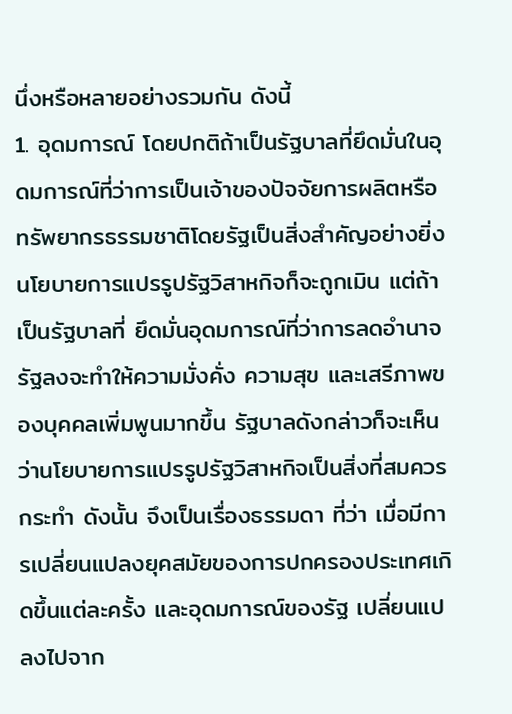นึ่งหรือหลายอย่างรวมกัน ดังนี้
1. อุดมการณ์ โดยปกติถ้าเป็นรัฐบาลที่ยึดมั่นในอุดมการณ์ที่ว่าการเป็นเจ้าของปัจจัยการผลิตหรือ ทรัพยากรธรรมชาติโดยรัฐเป็นสิ่งสำคัญอย่างยิ่ง นโยบายการแปรรูปรัฐวิสาหกิจก็จะถูกเมิน แต่ถ้าเป็นรัฐบาลที่ ยึดมั่นอุดมการณ์ที่ว่าการลดอำนาจรัฐลงจะทำให้ความมั่งคั่ง ความสุข และเสรีภาพของบุคคลเพิ่มพูนมากขึ้น รัฐบาลดังกล่าวก็จะเห็นว่านโยบายการแปรรูปรัฐวิสาหกิจเป็นสิ่งที่สมควรกระทำ ดังนั้น จึงเป็นเรื่องธรรมดา ที่ว่า เมื่อมีการเปลี่ยนแปลงยุคสมัยของการปกครองประเทศเกิดขึ้นแต่ละครั้ง และอุดมการณ์ของรัฐ เปลี่ยนแปลงไปจาก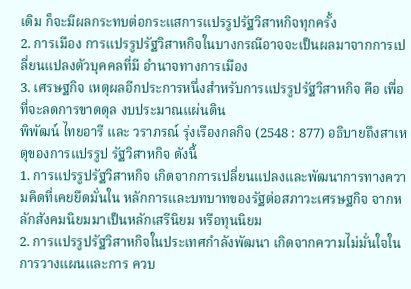เดิม ก็จะมีผลกระทบต่อกระแสการแปรรูปรัฐวิสาหกิจทุกครั้ง
2. การเมือง การแปรรูปรัฐวิสาหกิจในบางกรณีอาจจะเป็นผลมาจากการเปลี่ยนแปลงตัวบุคคลที่มี อำนาจทางการเมือง
3. เศรษฐกิจ เหตุผลอีกประการหนึ่งสำหรับการแปรรูปรัฐวิสาหกิจ คือ เพื่อที่จะลดการขาดดุล งบประมาณแผ่นดิน
พิพัฒน์ ไทยอารี และ วราภรณ์ รุ่งเรืองกลกิจ (2548 : 877) อธิบายถึงสาเหตุของการแปรรูป รัฐวิสาหกิจ ดังนี้
1. การแปรรูปรัฐวิสาหกิจ เกิดจากการเปลี่ยนแปลงและพัฒนาการทางความคิดที่เคยยึดมั่นใน หลักการและบทบาทของรัฐต่อสภาวะเศรษฐกิจ จากหลักสังคมนิยมมาเป็นหลักเสรีนิยม หรือทุนนิยม
2. การแปรรูปรัฐวิสาหกิจในประเทศกำลังพัฒนา เกิดจากความไม่มั่นใจในการวางแผนและการ ควบ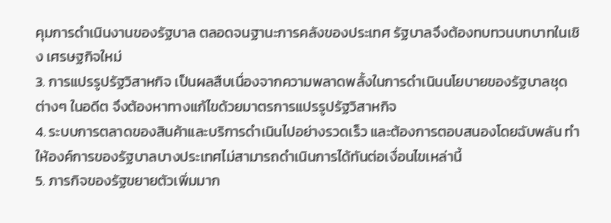คุมการดำเนินงานของรัฐบาล ตลอดจนฐานะการคลังของประเทศ รัฐบาลจึงต้องทบทวนบทบาทในเชิง เศรษฐกิจใหม่
3. การแปรรูปรัฐวิสาหกิจ เป็นผลสืบเนื่องจากความพลาดพลั้งในการดำเนินนโยบายของรัฐบาลชุด ต่างๆ ในอดีต จึงต้องหาทางแก้ไขด้วยมาตรการแปรรูปรัฐวิสาหกิจ
4. ระบบการตลาดของสินค้าและบริการดำเนินไปอย่างรวดเร็ว และต้องการตอบสนองโดยฉับพลัน ทำให้องค์การของรัฐบาลบางประเทศไม่สามารถดำเนินการได้ทันต่อเงื่อนไขเหล่านี้
5. ภารกิจของรัฐขยายตัวเพิ่มมาก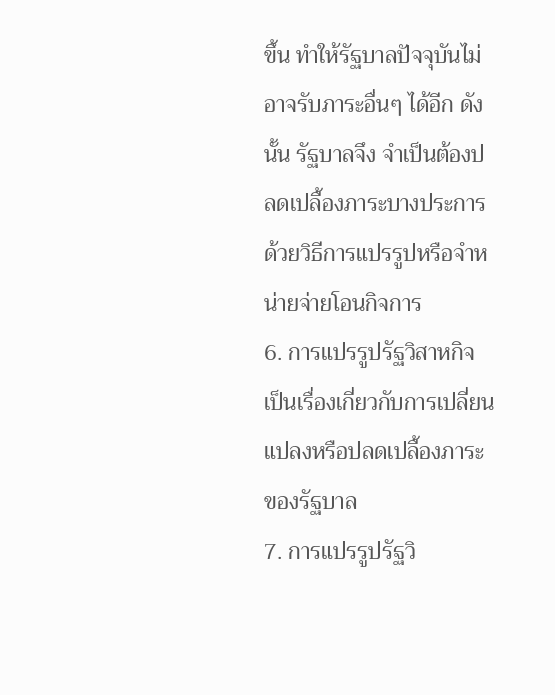ขึ้น ทำให้รัฐบาลปัจจุบันไม่อาจรับภาระอื่นๆ ได้อีก ดังนั้น รัฐบาลจึง จำเป็นต้องปลดเปลื้องภาระบางประการด้วยวิธีการแปรรูปหรือจำหน่ายจ่ายโอนกิจการ
6. การแปรรูปรัฐวิสาหกิจ เป็นเรื่องเกี่ยวกับการเปลี่ยนแปลงหรือปลดเปลื้องภาระของรัฐบาล
7. การแปรรูปรัฐวิ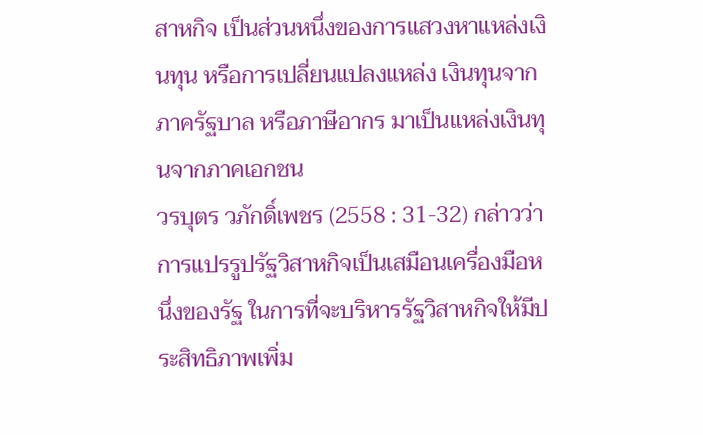สาหกิจ เป็นส่วนหนึ่งของการแสวงหาแหล่งเงินทุน หรือการเปลี่ยนแปลงแหล่ง เงินทุนจากภาครัฐบาล หรือภาษีอากร มาเป็นแหล่งเงินทุนจากภาคเอกชน
วรบุตร วภักดิ์เพชร (2558 : 31-32) กล่าวว่า การแปรรูปรัฐวิสาหกิจเป็นเสมือนเครื่องมือหนึ่งของรัฐ ในการที่จะบริหารรัฐวิสาหกิจให้มีประสิทธิภาพเพิ่ม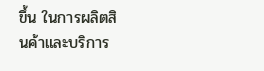ขึ้น ในการผลิตสินค้าและบริการ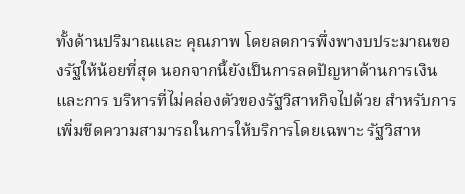ทั้งด้านปริมาณและ คุณภาพ โดยลดการพึ่งพางบประมาณของรัฐให้น้อยที่สุด นอกจากนี้ยังเป็นการลดปัญหาด้านการเงินและการ บริหารที่ไม่คล่องตัวของรัฐวิสาหกิจไปด้วย สำหรับการเพิ่มขีดความสามารถในการให้บริการโดยเฉพาะ รัฐวิสาห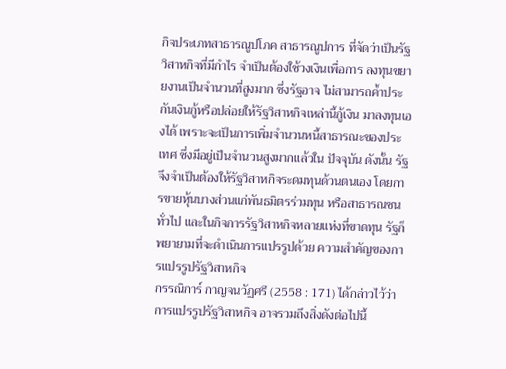กิจประเภทสาธารณูปโภค สาธารณูปการ ที่จัดว่าเป็นรัฐวิสาหกิจที่มีกำไร จำเป็นต้องใช้วงเงินเพื่อการ ลงทุนขยายงานเป็นจำนวนที่สูงมาก ซึ่งรัฐอาจ ไม่สามารถค้ำประกันเงินกู้หรือปล่อยให้รัฐวิสาหกิจเหล่านี้กู้เงิน มาลงทุนเองได้ เพราะจะเป็นการเพิ่มจำนวนหนี้สาธารณะของประเทศ ซึ่งมีอยู่เป็นจำนวนสูงมากแล้วใน ปัจจุบัน ดังนั้น รัฐจึงจำเป็นต้องให้รัฐวิสาหกิจระดมทุนด้วนตนเอง โดยการขายหุ้นบางส่วนแก่พันธมิตรร่วมทุน หรือสาธารณชนทั่วไป และในกิจการรัฐวิสาหกิจหลายแห่งที่ขาดทุน รัฐก็พยายามที่จะดำเนินการแปรรูปด้วย ความสำคัญของการแปรรูปรัฐวิสาหกิจ
กรรณิการ์ กาญจนวัฏศรี (2558 : 171) ได้กล่าวไว้ว่า การแปรรูปรัฐวิสาหกิจ อาจรวมถึงสิ่งดังต่อไปนี้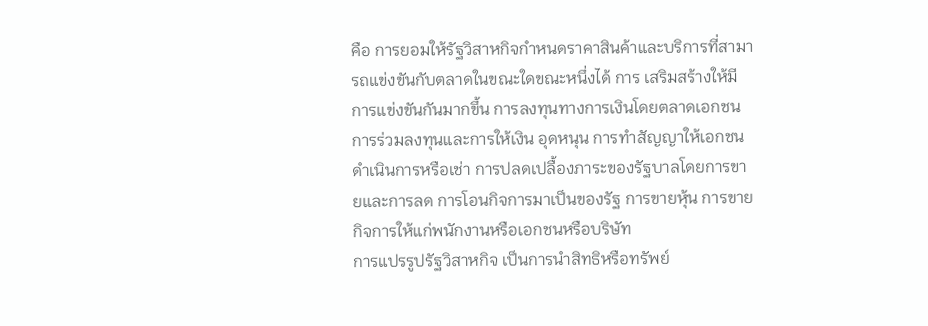คือ การยอมให้รัฐวิสาหกิจกำหนดราคาสินค้าและบริการที่สามารถแข่งขันกับตลาดในขณะใดขณะหนึ่งได้ การ เสริมสร้างให้มีการแข่งขันกันมากขึ้น การลงทุนทางการเงินโดยตลาดเอกชน การร่วมลงทุนและการให้เงิน อุดหนุน การทำสัญญาให้เอกชนดำเนินการหรือเช่า การปลดเปลื้องภาระของรัฐบาลโดยการขายและการลด การโอนกิจการมาเป็นของรัฐ การขายหุ้น การขายกิจการให้แก่พนักงานหรือเอกชนหรือบริษัท
การแปรรูปรัฐวิสาหกิจ เป็นการนำสิทธิหรือทรัพย์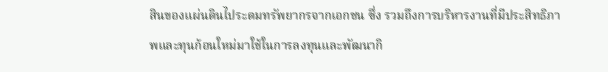สินของแผ่นดินไประดมทรัพยากรจากเอกชน ซึ่ง รวมถึงการบริหารงานที่มีประสิทธิภาพและทุนก้อนใหม่มาใช้ในการลงทุนและพัฒนากิ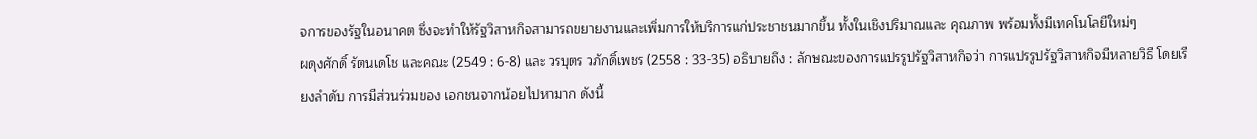จการของรัฐในอนาคต ซึ่งจะทำให้รัฐวิสาหกิจสามารถขยายงานและเพิ่มการให้บริการแก่ประชาชนมากขึ้น ทั้งในเชิงปริมาณและ คุณภาพ พร้อมทั้งมีเทคโนโลยีใหม่ๆ
ผดุงศักดิ์ รัตนเดโช และคณะ (2549 : 6-8) และ วรบุตร วภักดิ์เพชร (2558 : 33-35) อธิบายถึง : ลักษณะของการแปรรูปรัฐวิสาหกิจว่า การแปรรูปรัฐวิสาหกิจมีหลายวิธี โดยเรียงลำดับ การมีส่วนร่วมของ เอกชนจากน้อยไปหามาก ดังนี้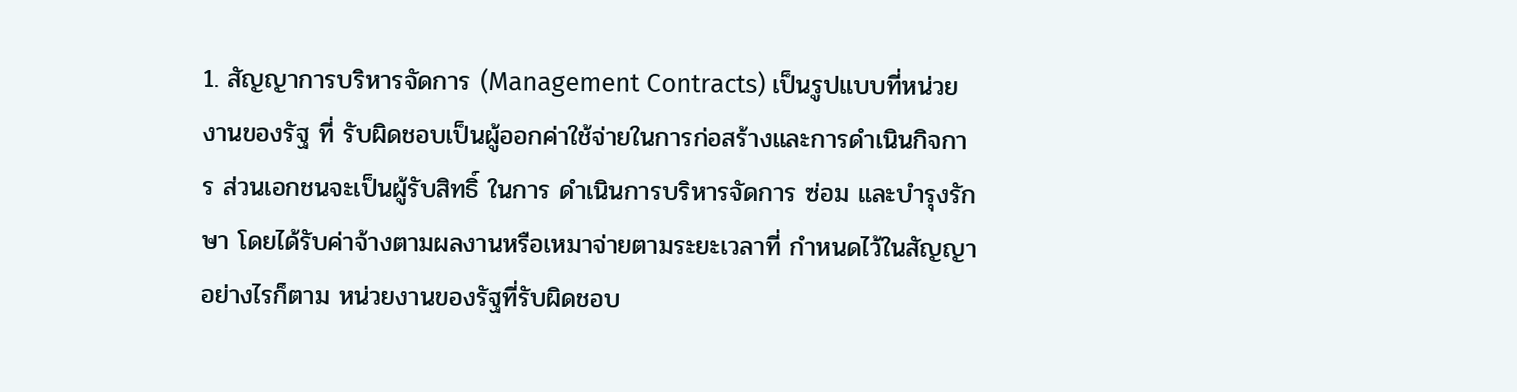1. สัญญาการบริหารจัดการ (Management Contracts) เป็นรูปแบบที่หน่วยงานของรัฐ ที่ รับผิดชอบเป็นผู้ออกค่าใช้จ่ายในการก่อสร้างและการดำเนินกิจการ ส่วนเอกชนจะเป็นผู้รับสิทธิ์ ในการ ดำเนินการบริหารจัดการ ซ่อม และบำรุงรักษา โดยได้รับค่าจ้างตามผลงานหรือเหมาจ่ายตามระยะเวลาที่ กำหนดไว้ในสัญญา อย่างไรก็ตาม หน่วยงานของรัฐที่รับผิดชอบ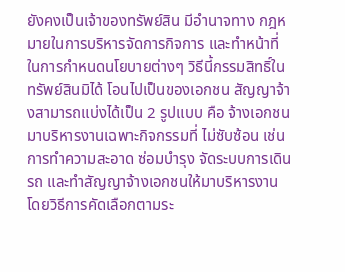ยังคงเป็นเจ้าของทรัพย์สิน มีอำนาจทาง กฎหมายในการบริหารจัดการกิจการ และทำหน้าที่ในการกำหนดนโยบายต่างๆ วิธีนี้กรรมสิทธิ์ในทรัพย์สินมิได้ โอนไปเป็นของเอกชน สัญญาจ้างสามารถแบ่งได้เป็น 2 รูปแบบ คือ จ้างเอกชนมาบริหารงานเฉพาะกิจกรรมที่ ไม่ซับซ้อน เช่น การทำความสะอาด ซ่อมบำรุง จัดระบบการเดินรถ และทำสัญญาจ้างเอกชนให้มาบริหารงาน โดยวิธีการคัดเลือกตามระ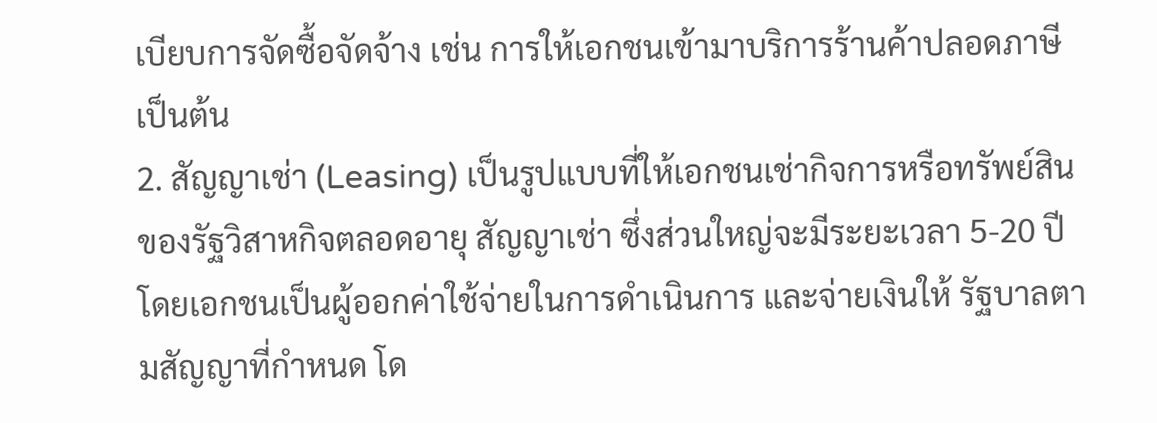เบียบการจัดซื้อจัดจ้าง เช่น การให้เอกชนเข้ามาบริการร้านค้าปลอดภาษี เป็นต้น
2. สัญญาเช่า (Leasing) เป็นรูปแบบที่ให้เอกชนเช่ากิจการหรือทรัพย์สินของรัฐวิสาหกิจตลอดอายุ สัญญาเช่า ซึ่งส่วนใหญ่จะมีระยะเวลา 5-20 ปี โดยเอกชนเป็นผู้ออกค่าใช้จ่ายในการดำเนินการ และจ่ายเงินให้ รัฐบาลตามสัญญาที่กำหนด โด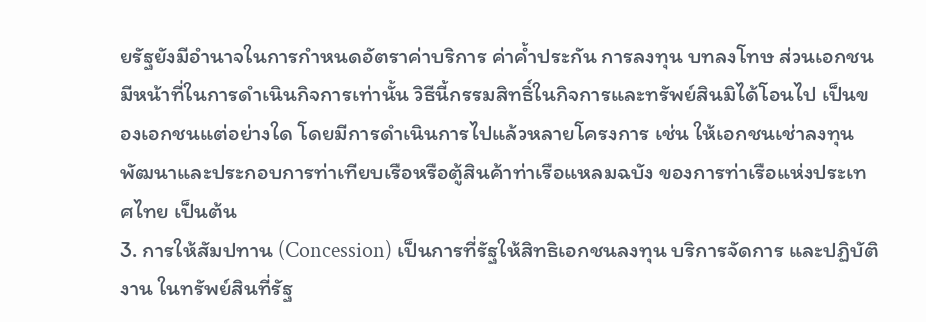ยรัฐยังมีอำนาจในการกำหนดอัตราค่าบริการ ค่าค้ำประกัน การลงทุน บทลงโทษ ส่วนเอกชนมีหน้าที่ในการดำเนินกิจการเท่านั้น วิธีนี้กรรมสิทธิ์ในกิจการและทรัพย์สินมิได้โอนไป เป็นของเอกชนแต่อย่างใด โดยมีการดำเนินการไปแล้วหลายโครงการ เช่น ให้เอกชนเช่าลงทุนพัฒนาและประกอบการท่าเทียบเรือหรือตู้สินค้าท่าเรือแหลมฉบัง ของการท่าเรือแห่งประเทศไทย เป็นต้น
3. การให้สัมปทาน (Concession) เป็นการที่รัฐให้สิทธิเอกชนลงทุน บริการจัดการ และปฏิบัติงาน ในทรัพย์สินที่รัฐ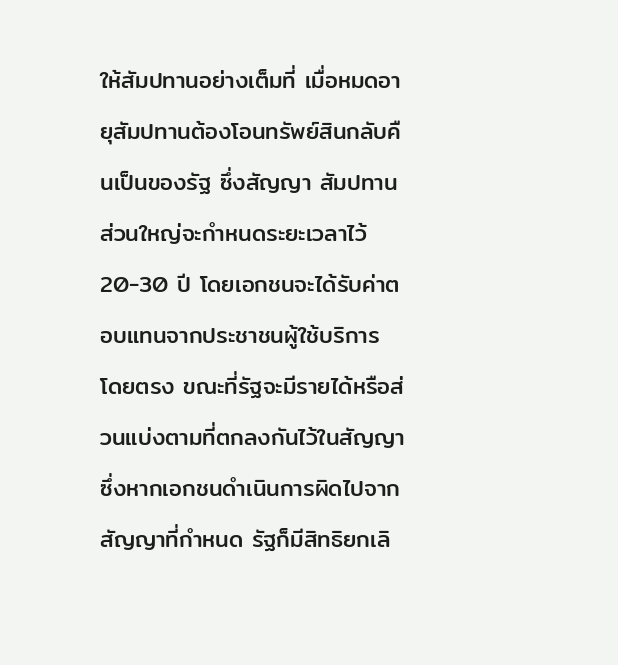ให้สัมปทานอย่างเต็มที่ เมื่อหมดอายุสัมปทานต้องโอนทรัพย์สินกลับคืนเป็นของรัฐ ซึ่งสัญญา สัมปทานส่วนใหญ่จะกำหนดระยะเวลาไว้ 20-30 ปี โดยเอกชนจะได้รับค่าตอบแทนจากประชาชนผู้ใช้บริการ โดยตรง ขณะที่รัฐจะมีรายได้หรือส่วนแบ่งตามที่ตกลงกันไว้ในสัญญา ซึ่งหากเอกชนดำเนินการผิดไปจาก สัญญาที่กำหนด รัฐก็มีสิทธิยกเลิ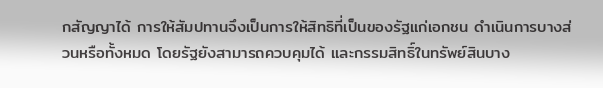กสัญญาได้ การให้สัมปทานจึงเป็นการให้สิทธิที่เป็นของรัฐแก่เอกชน ดำเนินการบางส่วนหรือทั้งหมด โดยรัฐยังสามารถควบคุมได้ และกรรมสิทธิ์ในทรัพย์สินบาง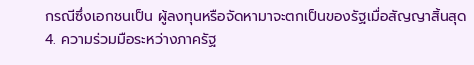กรณีซึ่งเอกชนเป็น ผู้ลงทุนหรือจัดหามาจะตกเป็นของรัฐเมื่อสัญญาสิ้นสุด
4. ความร่วมมือระหว่างภาครัฐ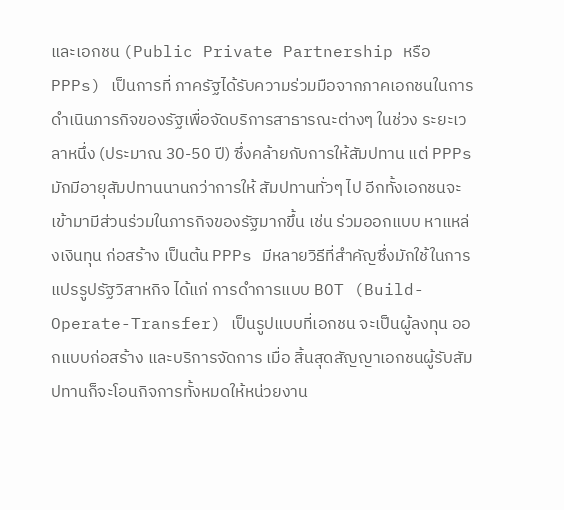และเอกชน (Public Private Partnership หรือ PPPs) เป็นการที่ ภาครัฐได้รับความร่วมมือจากภาคเอกชนในการดำเนินภารกิจของรัฐเพื่อจัดบริการสาธารณะต่างๆ ในช่วง ระยะเวลาหนึ่ง (ประมาณ 30-50 ปี) ซึ่งคล้ายกับการให้สัมปทาน แต่ PPPs มักมีอายุสัมปทานนานกว่าการให้ สัมปทานทั่วๆ ไป อีกทั้งเอกชนจะเข้ามามีส่วนร่วมในภารกิจของรัฐมากขึ้น เช่น ร่วมออกแบบ หาแหล่งเงินทุน ก่อสร้าง เป็นต้น PPPs มีหลายวิธีที่สำคัญซึ่งมักใช้ในการแปรรูปรัฐวิสาหกิจ ได้แก่ การดำการแบบ BOT (Build-Operate-Transfer) เป็นรูปแบบที่เอกชน จะเป็นผู้ลงทุน ออกแบบก่อสร้าง และบริการจัดการ เมื่อ สิ้นสุดสัญญาเอกชนผู้รับสัมปทานก็จะโอนกิจการทั้งหมดให้หน่วยงาน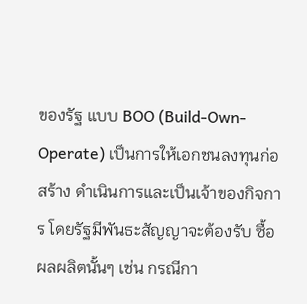ของรัฐ แบบ BOO (Build-Own- Operate) เป็นการให้เอกชนลงทุนก่อสร้าง ดำเนินการและเป็นเจ้าของกิจการ โดยรัฐมีพันธะสัญญาจะต้องรับ ซื้อผลผลิตนั้นๆ เช่น กรณีกา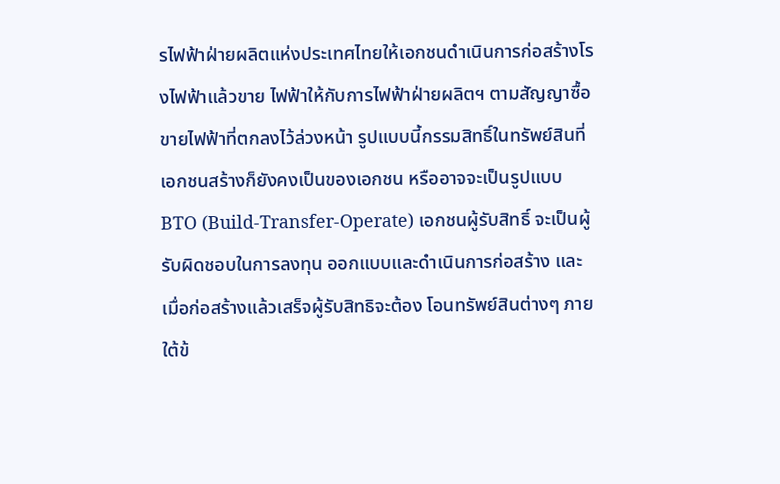รไฟฟ้าฝ่ายผลิตแห่งประเทศไทยให้เอกชนดำเนินการก่อสร้างโรงไฟฟ้าแล้วขาย ไฟฟ้าให้กับการไฟฟ้าฝ่ายผลิตฯ ตามสัญญาซื้อขายไฟฟ้าที่ตกลงไว้ล่วงหน้า รูปแบบนี้กรรมสิทธิ์ในทรัพย์สินที่ เอกชนสร้างก็ยังคงเป็นของเอกชน หรืออาจจะเป็นรูปแบบ BTO (Build-Transfer-Operate) เอกชนผู้รับสิทธิ์ จะเป็นผู้รับผิดชอบในการลงทุน ออกแบบและดำเนินการก่อสร้าง และเมื่อก่อสร้างแล้วเสร็จผู้รับสิทธิจะต้อง โอนทรัพย์สินต่างๆ ภายใต้ข้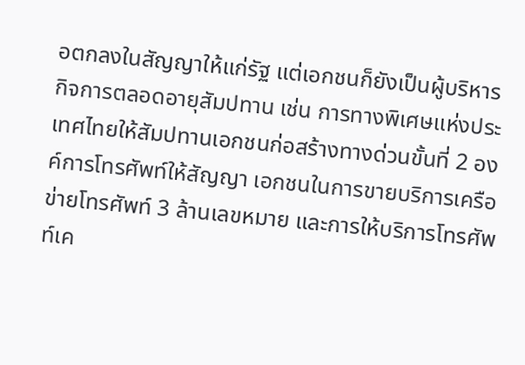อตกลงในสัญญาให้แก่รัฐ แต่เอกชนก็ยังเป็นผู้บริหารกิจการตลอดอายุสัมปทาน เช่น การทางพิเศษแห่งประเทศไทยให้สัมปทานเอกชนก่อสร้างทางด่วนขั้นที่ 2 องค์การโทรศัพท์ให้สัญญา เอกชนในการขายบริการเครือข่ายโทรศัพท์ 3 ล้านเลขหมาย และการให้บริการโทรศัพท์เค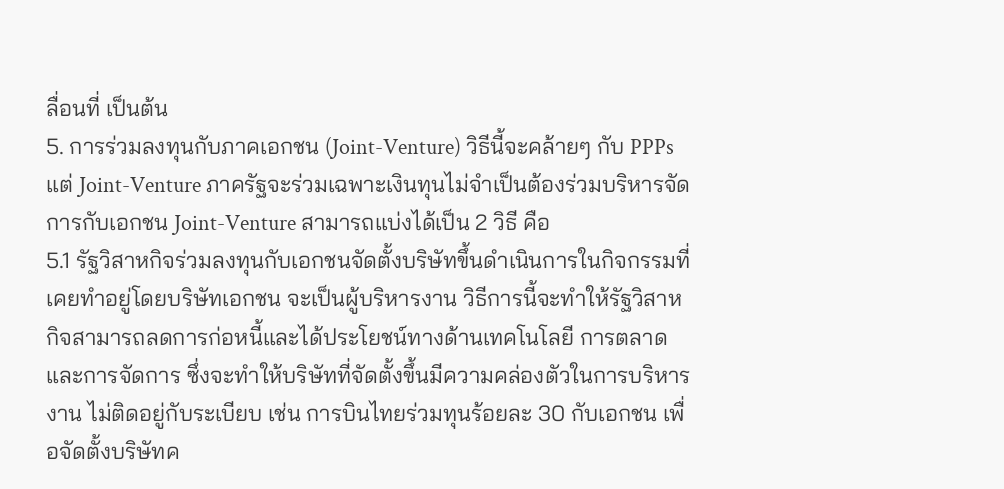ลื่อนที่ เป็นต้น
5. การร่วมลงทุนกับภาคเอกชน (Joint-Venture) วิธีนี้จะคล้ายๆ กับ PPPs แต่ Joint-Venture ภาครัฐจะร่วมเฉพาะเงินทุนไม่จำเป็นต้องร่วมบริหารจัดการกับเอกชน Joint-Venture สามารถแบ่งได้เป็น 2 วิธี คือ
5.1 รัฐวิสาหกิจร่วมลงทุนกับเอกชนจัดตั้งบริษัทขึ้นดำเนินการในกิจกรรมที่เคยทำอยู่โดยบริษัทเอกชน จะเป็นผู้บริหารงาน วิธีการนี้จะทำให้รัฐวิสาหกิจสามารถลดการก่อหนี้และได้ประโยชน์ทางด้านเทคโนโลยี การตลาดและการจัดการ ซึ่งจะทำให้บริษัทที่จัดตั้งขึ้นมีความคล่องตัวในการบริหารงาน ไม่ติดอยู่กับระเบียบ เช่น การบินไทยร่วมทุนร้อยละ 30 กับเอกชน เพื่อจัดตั้งบริษัทค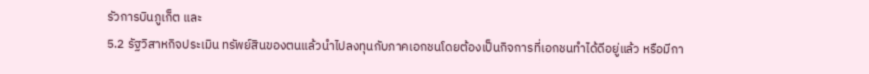รัวการบินภูเก็ต และ
5.2 รัฐวิสาหกิจประเมิน ทรัพย์สินของตนแล้วนำไปลงทุนกับภาคเอกชนโดยต้องเป็นกิจการที่เอกชนทำได้ดีอยู่แล้ว หรือมีกา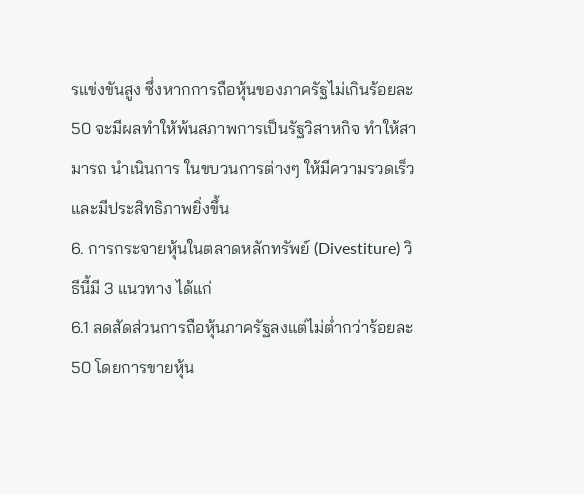รแข่งขันสูง ซึ่งหากการถือหุ้นของภาครัฐไม่เกินร้อยละ 50 จะมีผลทำให้พ้นสภาพการเป็นรัฐวิสาหกิจ ทำให้สามารถ นําเนินการ ในขบวนการต่างๆ ให้มีความรวดเร็วและมีประสิทธิภาพยิ่งขึ้น
6. การกระจายหุ้นในตลาดหลักทรัพย์ (Divestiture) วิธีนี้มี 3 แนวทาง ได้แก่
6.1 ลดสัดส่วนการถือหุ้นภาครัฐลงแต่ไม่ต่ำกว่าร้อยละ 50 โดยการขายหุ้น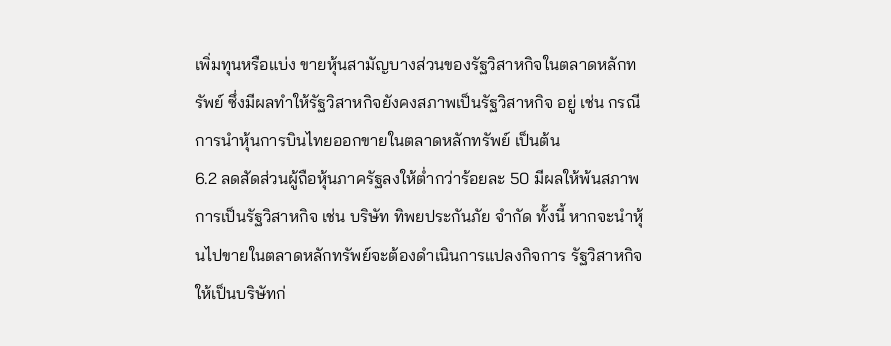เพิ่มทุนหรือแบ่ง ขายหุ้นสามัญบางส่วนของรัฐวิสาหกิจในตลาดหลักทรัพย์ ซึ่งมีผลทำให้รัฐวิสาหกิจยังคงสภาพเป็นรัฐวิสาหกิจ อยู่ เช่น กรณีการนำหุ้นการบินไทยออกขายในตลาดหลักทรัพย์ เป็นต้น
6.2 ลดสัดส่วนผู้ถือหุ้นภาครัฐลงให้ต่ำกว่าร้อยละ 50 มีผลให้พ้นสภาพการเป็นรัฐวิสาหกิจ เช่น บริษัท ทิพยประกันภัย จำกัด ทั้งนี้ หากจะนำหุ้นไปขายในตลาดหลักทรัพย์จะต้องดำเนินการแปลงกิจการ รัฐวิสาหกิจให้เป็นบริษัทก่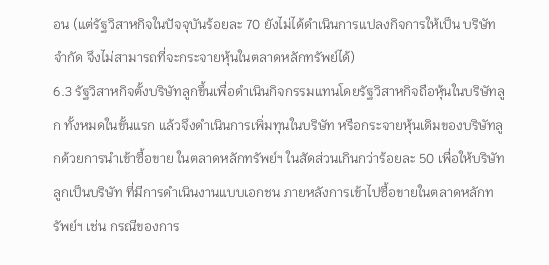อน (แต่รัฐวิสาหกิจในปัจจุบันร้อยละ 70 ยังไม่ได้ดำเนินการแปลงกิจการให้เป็น บริษัทจำกัด จึงไม่สามารถที่จะกระจายหุ้นในตลาดหลักทรัพย์ได้)
6.3 รัฐวิสาหกิจตั้งบริษัทลูกขึ้นเพื่อดำเนินกิจกรรมแทนโดยรัฐวิสาหกิจถือหุ้นในบริษัทลูก ทั้งหมดในขั้นแรก แล้วจึงดำเนินการเพิ่มทุนในบริษัท หรือกระจายหุ้นเดิมของบริษัทลูกด้วยการนำเข้าซื้อขาย ในตลาดหลักทรัพย์ฯ ในสัดส่วนเกินกว่าร้อยละ 50 เพื่อให้บริษัทลูกเป็นบริษัท ที่มีการดำเนินงานแบบเอกชน ภายหลังการเข้าไปซื้อขายในตลาดหลักทรัพย์ฯ เช่น กรณีของการ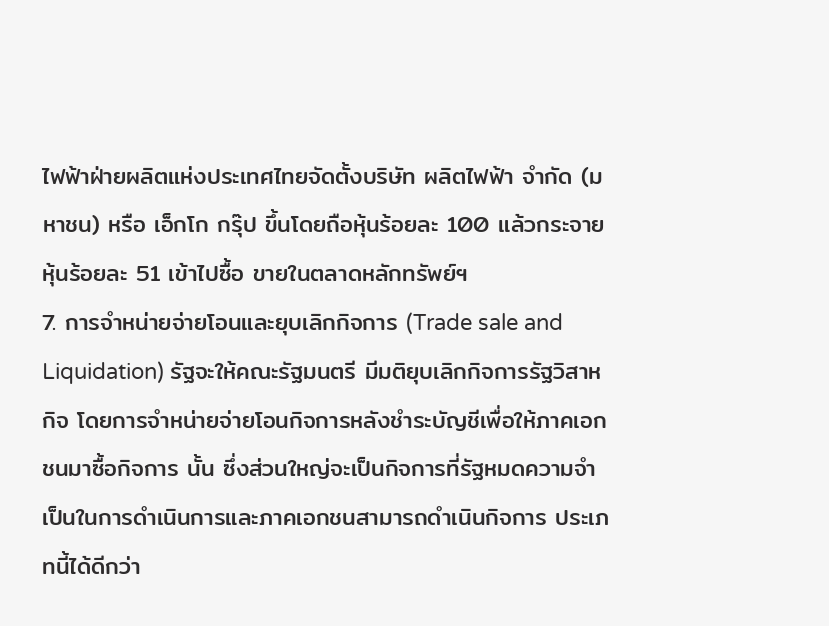ไฟฟ้าฝ่ายผลิตแห่งประเทศไทยจัดตั้งบริษัท ผลิตไฟฟ้า จำกัด (มหาชน) หรือ เอ็กโก กรุ๊ป ขึ้นโดยถือหุ้นร้อยละ 100 แล้วกระจายหุ้นร้อยละ 51 เข้าไปซื้อ ขายในตลาดหลักทรัพย์ฯ
7. การจำหน่ายจ่ายโอนและยุบเลิกกิจการ (Trade sale and Liquidation) รัฐจะให้คณะรัฐมนตรี มีมติยุบเลิกกิจการรัฐวิสาหกิจ โดยการจำหน่ายจ่ายโอนกิจการหลังชำระบัญชีเพื่อให้ภาคเอกชนมาซื้อกิจการ นั้น ซึ่งส่วนใหญ่จะเป็นกิจการที่รัฐหมดความจำเป็นในการดำเนินการและภาคเอกชนสามารถดำเนินกิจการ ประเภทนี้ได้ดีกว่า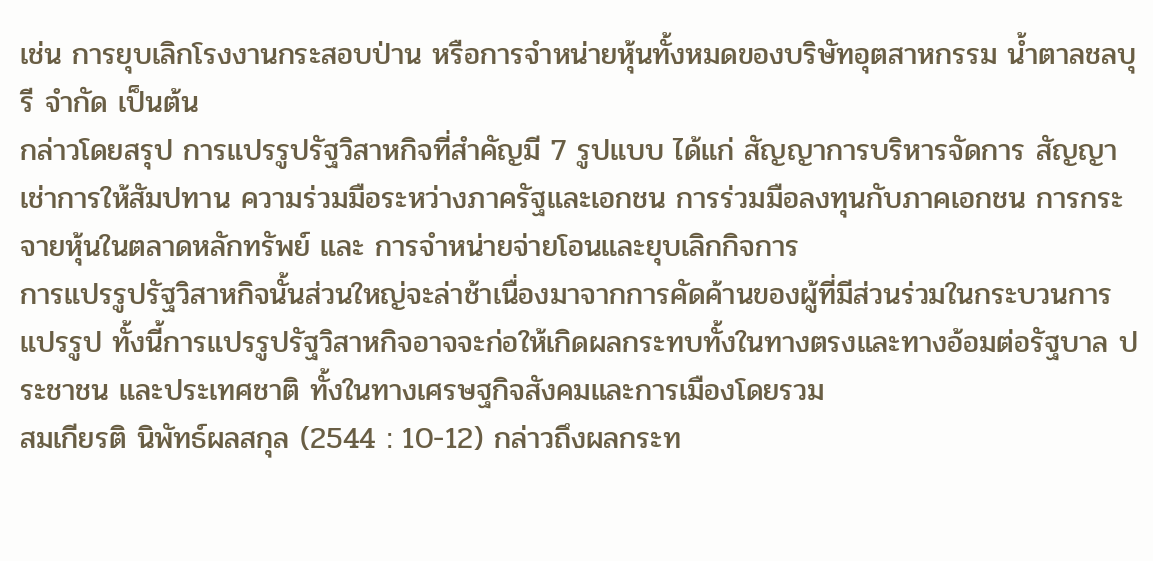เช่น การยุบเลิกโรงงานกระสอบป่าน หรือการจำหน่ายหุ้นทั้งหมดของบริษัทอุตสาหกรรม น้ำตาลชลบุรี จำกัด เป็นต้น
กล่าวโดยสรุป การแปรรูปรัฐวิสาหกิจที่สำคัญมี 7 รูปแบบ ได้แก่ สัญญาการบริหารจัดการ สัญญาเช่าการให้สัมปทาน ความร่วมมือระหว่างภาครัฐและเอกชน การร่วมมือลงทุนกับภาคเอกชน การกระจายหุ้นในตลาดหลักทรัพย์ และ การจำหน่ายจ่ายโอนและยุบเลิกกิจการ
การแปรรูปรัฐวิสาหกิจนั้นส่วนใหญ่จะล่าช้าเนื่องมาจากการคัดค้านของผู้ที่มีส่วนร่วมในกระบวนการ แปรรูป ทั้งนี้การแปรรูปรัฐวิสาหกิจอาจจะก่อให้เกิดผลกระทบทั้งในทางตรงและทางอ้อมต่อรัฐบาล ประชาชน และประเทศชาติ ทั้งในทางเศรษฐกิจสังคมและการเมืองโดยรวม
สมเกียรติ นิพัทธ์ผลสกุล (2544 : 10-12) กล่าวถึงผลกระท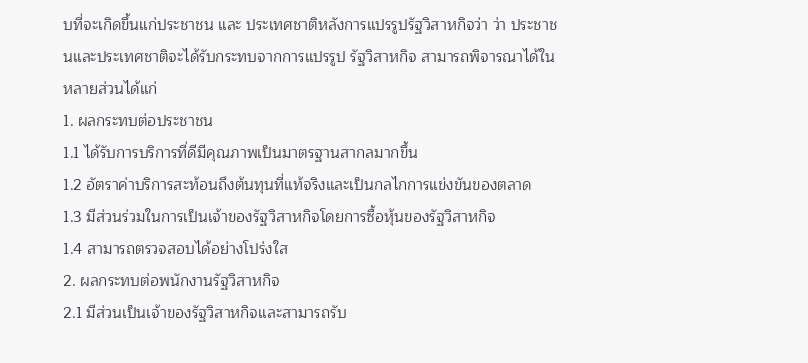บที่จะเกิดขึ้นแก่ประชาชน และ ประเทศชาติหลังการแปรรูปรัฐวิสาหกิจว่า ว่า ประชาชนและประเทศชาติจะได้รับกระทบจากการแปรรูป รัฐวิสาหกิจ สามารถพิจารณาได้ในหลายส่วนได้แก่
1. ผลกระทบต่อประชาชน
1.1 ได้รับการบริการที่ดีมีคุณภาพเป็นมาตรฐานสากลมากขึ้น
1.2 อัตราค่าบริการสะท้อนถึงต้นทุนที่แท้จริงและเป็นกลไกการแข่งขันของตลาด
1.3 มีส่วนร่วมในการเป็นเจ้าของรัฐวิสาหกิจโดยการซื้อหุ้นของรัฐวิสาหกิจ
1.4 สามารถตรวจสอบได้อย่างโปร่งใส
2. ผลกระทบต่อพนักงานรัฐวิสาหกิจ
2.1 มีส่วนเป็นเจ้าของรัฐวิสาหกิจและสามารถรับ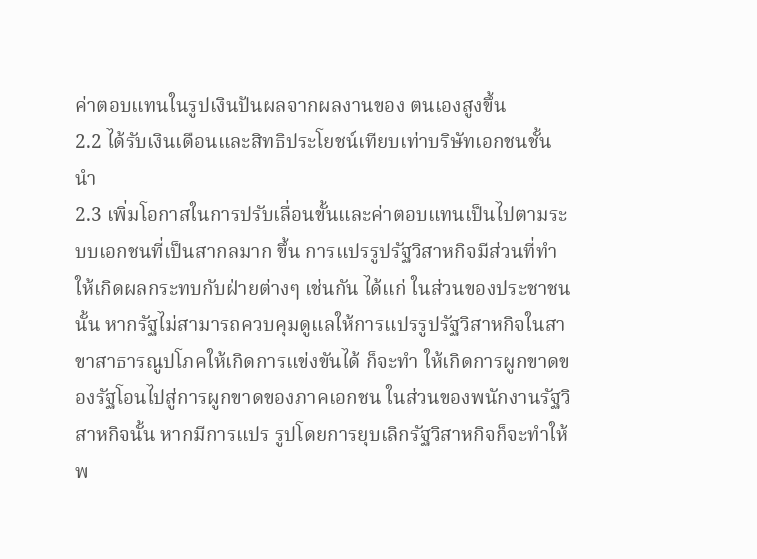ค่าตอบแทนในรูปเงินปันผลจากผลงานของ ตนเองสูงขึ้น
2.2 ได้รับเงินเดือนและสิทธิประโยชน์เทียบเท่าบริษัทเอกชนชั้นนํา
2.3 เพิ่มโอกาสในการปรับเลื่อนขั้นและค่าตอบแทนเป็นไปตามระบบเอกชนที่เป็นสากลมาก ขึ้น การแปรรูปรัฐวิสาหกิจมีส่วนที่ทำให้เกิดผลกระทบกับฝ่ายต่างๆ เช่นกัน ได้แก่ ในส่วนของประชาชน นั้น หากรัฐไม่สามารถควบคุมดูแลให้การแปรรูปรัฐวิสาหกิจในสาขาสาธารณูปโภคให้เกิดการแข่งขันได้ ก็จะทำ ให้เกิดการผูกขาดของรัฐโอนไปสู่การผูกขาดของภาคเอกชน ในส่วนของพนักงานรัฐวิสาหกิจนั้น หากมีการแปร รูปโดยการยุบเลิกรัฐวิสาหกิจก็จะทำให้พ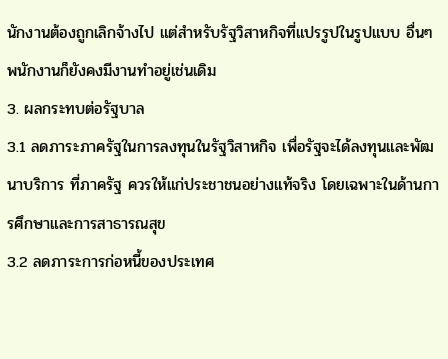นักงานต้องถูกเลิกจ้างไป แต่สำหรับรัฐวิสาหกิจที่แปรรูปในรูปแบบ อื่นๆ พนักงานก็ยังคงมีงานทำอยู่เช่นเดิม
3. ผลกระทบต่อรัฐบาล
3.1 ลดภาระภาครัฐในการลงทุนในรัฐวิสาหกิจ เพื่อรัฐจะได้ลงทุนและพัฒนาบริการ ที่ภาครัฐ ควรให้แก่ประชาชนอย่างแท้จริง โดยเฉพาะในด้านการศึกษาและการสาธารณสุข
3.2 ลดภาระการก่อหนี้ของประเทศ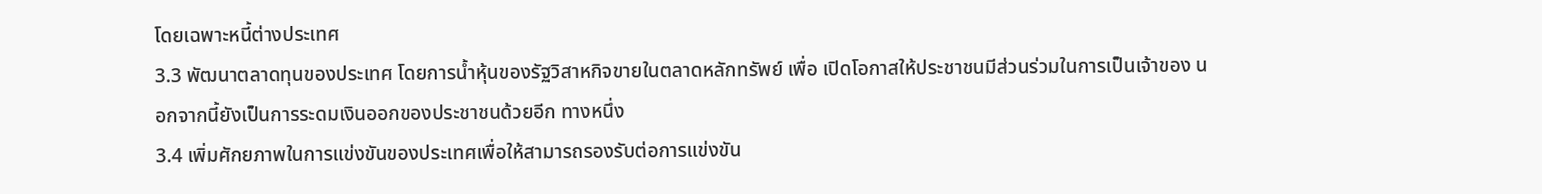โดยเฉพาะหนี้ต่างประเทศ
3.3 พัฒนาตลาดทุนของประเทศ โดยการน้ำหุ้นของรัฐวิสาหกิจขายในตลาดหลักทรัพย์ เพื่อ เปิดโอกาสให้ประชาชนมีส่วนร่วมในการเป็นเจ้าของ นอกจากนี้ยังเป็นการระดมเงินออกของประชาชนด้วยอีก ทางหนึ่ง
3.4 เพิ่มศักยภาพในการแข่งขันของประเทศเพื่อให้สามารถรองรับต่อการแข่งขัน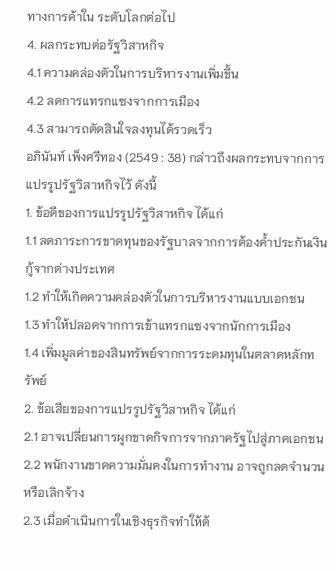ทางการค้าใน ระดับโลกต่อไป
4. ผลกระทบต่อรัฐวิสาหกิจ
4.1 ความคล่องตัวในการบริหารงานเพิ่มขึ้น
4.2 ลดการแทรกแซงจากการเมือง
4.3 สามารถตัดสินใจลงทุนได้รวดเร็ว
อภินันท์ เพ็งศรีทอง (2549 : 38) กล่าวถึงผลกระทบจากการแปรรูปรัฐวิสาหกิจไว้ ดังนี้
1. ข้อดีของการแปรรูปรัฐวิสาหกิจ ได้แก่
1.1 ลดภาระการขาดทุนของรัฐบาลจากการต้องค้ำประกันเงินกู้จากต่างประเทศ
1.2 ทำให้เกิดความคล่องตัวในการบริหารงานแบบเอกชน
1.3 ทำให้ปลอดจากการเข้าแทรกแซงจากนักการเมือง
1.4 เพิ่มมูลค่าของสินทรัพย์จากการระดมทุนในตลาดหลักทรัพย์
2. ข้อเสียของการแปรรูปรัฐวิสาหกิจ ได้แก่
2.1 อาจเปลี่ยนการผูกขาดกิจการจากภาครัฐไปสู่ภาคเอกชน
2.2 พนักงานขาดความมั่นคงในการทำงาน อาจถูกลดจำนวนหรือเลิกจ้าง
2.3 เมื่อดำเนินการในเชิงธุรกิจทำให้ต้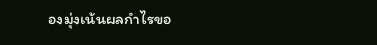องมุ่งเน้นผลกำไรขอ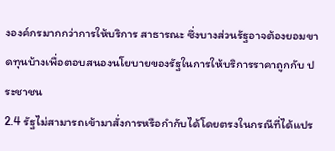งองค์กรมากกว่าการให้บริการ สาธารณะ ซึ่งบางส่วนรัฐอาจต้องยอมขาดทุนบ้างเพื่อตอบสนองนโยบายของรัฐในการให้บริการราคาถูกกับ ประชาชน
2.4 รัฐไม่สามารถเข้ามาสั่งการหรือกำกับได้โดยตรงในกรณีที่ได้แปร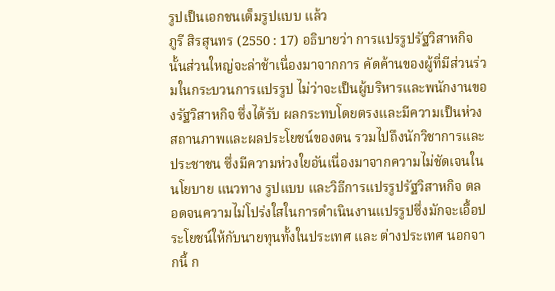รูปเป็นเอกชนเต็มรูปแบบ แล้ว
ภูรี สิรสุนทร (2550 : 17) อธิบายว่า การแปรรูปรัฐวิสาหกิจนั้นส่วนใหญ่จะล่าช้าเนื่องมาจากการ คัดค้านของผู้ที่มีส่วนร่วมในกระบวนการแปรรูป ไม่ว่าจะเป็นผู้บริหารและพนักงานของรัฐวิสาหกิจ ซึ่งได้รับ ผลกระทบโดยตรงและมีความเป็นห่วงสถานภาพและผลประโยชน์ของตน รวมไปถึงนักวิชาการและประชาชน ซึ่งมีความห่วงใยอันเนื่องมาจากความไม่ชัดเจนในนโยบาย แนวทาง รูปแบบ และวิธีการแปรรูปรัฐวิสาหกิจ ตลอดจนความไม่โปร่งใสในการดำเนินงานแปรรูปซึ่งมักจะเอื้อประโยชน์ให้กับนายทุนทั้งในประเทศ และ ต่างประเทศ นอกจากนี้ ก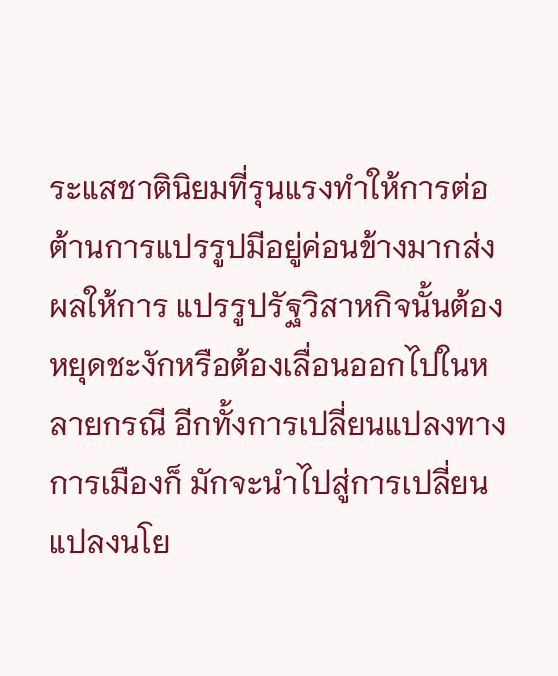ระแสชาตินิยมที่รุนแรงทำให้การต่อต้านการแปรรูปมีอยู่ค่อนข้างมากส่งผลให้การ แปรรูปรัฐวิสาหกิจนั้นต้องหยุดชะงักหรือต้องเลื่อนออกไปในหลายกรณี อีกทั้งการเปลี่ยนแปลงทางการเมืองก็ มักจะนำไปสู่การเปลี่ยนแปลงนโย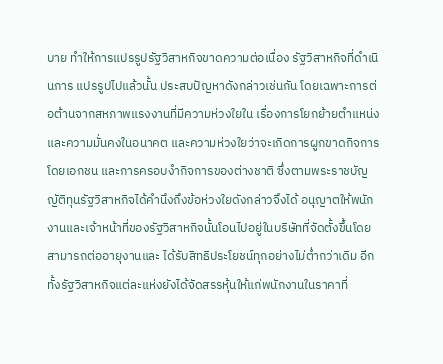บาย ทำให้การแปรรูปรัฐวิสาหกิจขาดความต่อเนื่อง รัฐวิสาหกิจที่ดำเนินการ แปรรูปไปแล้วนั้น ประสบปัญหาดังกล่าวเช่นกัน โดยเฉพาะการต่อต้านจากสหภาพแรงงานที่มีความห่วงใยใน เรื่องการโยกย้ายตำแหน่งและความมั่นคงในอนาคต และความห่วงใยว่าจะเกิดการผูกขาดกิจการโดยเอกชน และการครอบงำกิจการของต่างชาติ ซึ่งตามพระราชบัญญัติทุนรัฐวิสาหกิจได้คำนึงถึงข้อห่วงใยดังกล่าวจึงได้ อนุญาตให้พนักงานและเจ้าหน้าที่ของรัฐวิสาหกิจนั้นโอนไปอยู่ในบริษัทที่จัดตั้งขึ้นโดยสามารถต่ออายุงานและ ได้รับสิทธิประโยชน์ทุกอย่างไม่ต่ำกว่าเดิม อีกทั้งรัฐวิสาหกิจแต่ละแห่งยังได้จัดสรรหุ้นให้แก่พนักงานในราคาที่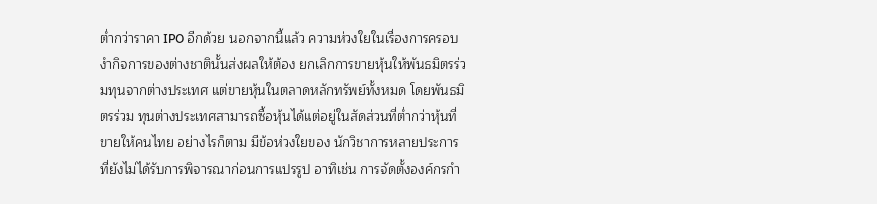ต่ำกว่าราคา IPO อีกด้วย นอกจากนี้แล้ว ความห่วงใยในเรื่องการครอบงำกิจการของต่างชาตินั้นส่งผลให้ต้อง ยกเลิกการขายหุ้นให้พันธมิตรร่วมทุนจากต่างประเทศ แต่ขายหุ้นในตลาดหลักทรัพย์ทั้งหมด โดยพันธมิตรร่วม ทุนต่างประเทศสามารถซื้อหุ้นได้แต่อยู่ในสัดส่วนที่ต่ำกว่าหุ้นที่ขายให้คนไทย อย่างไรก็ตาม มีข้อห่วงใยของ นักวิชาการหลายประการที่ยังไม่ได้รับการพิจารณาก่อนการแปรรูป อาทิเช่น การจัดตั้งองค์กรกำ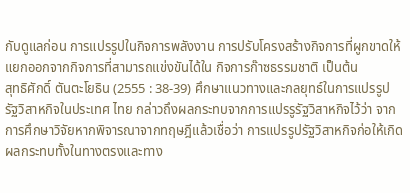กับดูแลก่อน การแปรรูปในกิจการพลังงาน การปรับโครงสร้างกิจการที่ผูกขาดให้แยกออกจากกิจการที่สามารถแข่งขันได้ใน กิจการก๊าซธรรมชาติ เป็นต้น
สุทธิศักดิ์ ตันตะโยธิน (2555 : 38-39) ศึกษาแนวทางและกลยุทธ์ในการแปรรูปรัฐวิสาหกิจในประเทศ ไทย กล่าวถึงผลกระทบจากการแปรรูรัฐวิสาหกิจไว้ว่า จากการศึกษาวิจัยหากพิจารณาจากทฤษฎีแล้วเชื่อว่า การแปรรูปรัฐวิสาหกิจก่อให้เกิดผลกระทบทั้งในทางตรงและทาง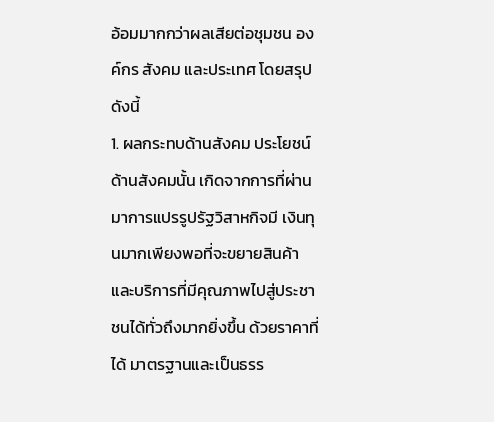อ้อมมากกว่าผลเสียต่อชุมชน องค์กร สังคม และประเทศ โดยสรุปดังนี้
1. ผลกระทบด้านสังคม ประโยชน์ด้านสังคมนั้น เกิดจากการที่ผ่านมาการแปรรูปรัฐวิสาหกิจมี เงินทุนมากเพียงพอที่จะขยายสินค้าและบริการที่มีคุณภาพไปสู่ประชาชนได้ทั่วถึงมากยิ่งขึ้น ด้วยราคาที่ได้ มาตรฐานและเป็นธรร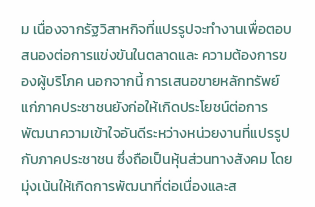ม เนื่องจากรัฐวิสาหกิจที่แปรรูปจะทำงานเพื่อตอบสนองต่อการแข่งขันในตลาดและ ความต้องการของผู้บริโภค นอกจากนี้ การเสนอขายหลักทรัพย์แก่ภาคประชาชนยังก่อให้เกิดประโยชน์ต่อการ พัฒนาความเข้าใจอันดีระหว่างหน่วยงานที่แปรรูปกับภาคประชาชน ซึ่งถือเป็นหุ้นส่วนทางสังคม โดยมุ่งเน้นให้เกิดการพัฒนาที่ต่อเนื่องและส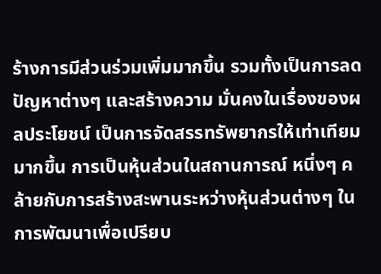ร้างการมีส่วนร่วมเพิ่มมากขึ้น รวมทั้งเป็นการลดปัญหาต่างๆ และสร้างความ มั่นคงในเรื่องของผลประโยชน์ เป็นการจัดสรรทรัพยากรให้เท่าเทียมมากขึ้น การเป็นหุ้นส่วนในสถานการณ์ หนึ่งๆ คล้ายกับการสร้างสะพานระหว่างหุ้นส่วนต่างๆ ในการพัฒนาเพื่อเปรียบ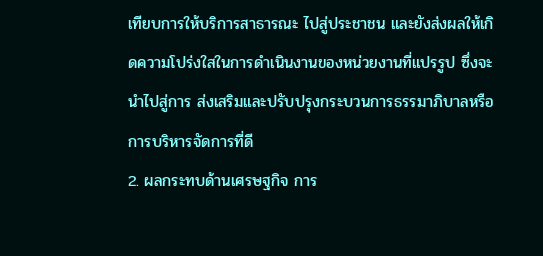เทียบการให้บริการสาธารณะ ไปสู่ประชาชน และยังส่งผลให้เกิดความโปร่งใสในการดำเนินงานของหน่วยงานที่แปรรูป ซึ่งจะนำไปสู่การ ส่งเสริมและปรับปรุงกระบวนการธรรมาภิบาลหรือการบริหารจัดการที่ดี
2. ผลกระทบด้านเศรษฐกิจ การ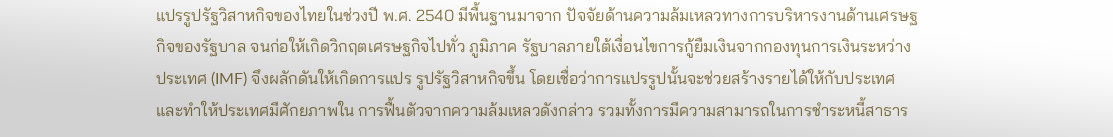แปรรูปรัฐวิสาหกิจของไทยในช่วงปี พ.ศ. 2540 มีพื้นฐานมาจาก ปัจจัยด้านความล้มเหลวทางการบริหารงานด้านเศรษฐกิจของรัฐบาล จนก่อให้เกิดวิกฤตเศรษฐกิจไปทั่ว ภูมิภาค รัฐบาลภายใต้เงื่อนไขการกู้ยืมเงินจากกองทุนการเงินระหว่างประเทศ (IMF) จึงผลักดันให้เกิดการแปร รูปรัฐวิสาหกิจขึ้น โดยเชื่อว่าการแปรรูปนั้นจะช่วยสร้างรายได้ให้กับประเทศ และทำให้ประเทศมีศักยภาพใน การฟื้นตัวจากความล้มเหลวดังกล่าว รวมทั้งการมีความสามารถในการชำระหนี้สาธาร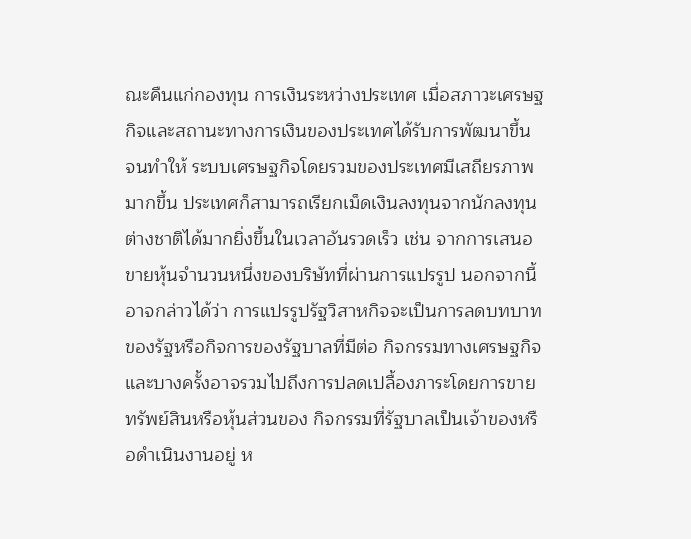ณะคืนแก่กองทุน การเงินระหว่างประเทศ เมื่อสภาวะเศรษฐกิจและสถานะทางการเงินของประเทศได้รับการพัฒนาขึ้น จนทำให้ ระบบเศรษฐกิจโดยรวมของประเทศมีเสถียรภาพมากขึ้น ประเทศก็สามารถเรียกเม็ดเงินลงทุนจากนักลงทุน ต่างชาติได้มากยิ่งขึ้นในเวลาอันรวดเร็ว เช่น จากการเสนอขายหุ้นจำนวนหนึ่งของบริษัทที่ผ่านการแปรรูป นอกจากนี้ อาจกล่าวได้ว่า การแปรรูปรัฐวิสาหกิจจะเป็นการลดบทบาทของรัฐหรือกิจการของรัฐบาลที่มีต่อ กิจกรรมทางเศรษฐกิจ และบางครั้งอาจรวมไปถึงการปลดเปลื้องภาระโดยการขายทรัพย์สินหรือหุ้นส่วนของ กิจกรรมที่รัฐบาลเป็นเจ้าของหรือดำเนินงานอยู่ ห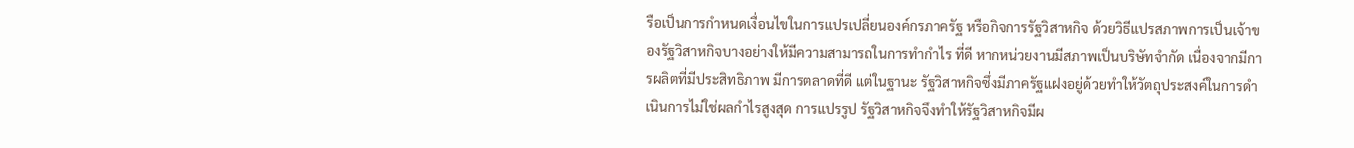รือเป็นการกำหนดเงื่อนไขในการแปรเปลี่ยนองค์กรภาครัฐ หรือกิจการรัฐวิสาหกิจ ด้วยวิธีแปรสภาพการเป็นเจ้าของรัฐวิสาหกิจบางอย่างให้มีความสามารถในการทำกำไร ที่ดี หากหน่วยงานมีสภาพเป็นบริษัทจำกัด เนื่องจากมีการผลิตที่มีประสิทธิภาพ มีการตลาดที่ดี แต่ในฐานะ รัฐวิสาหกิจซึ่งมีภาครัฐแฝงอยู่ด้วยทำให้วัตถุประสงค์ในการดำเนินการไม่ใช่ผลกำไรสูงสุด การแปรรูป รัฐวิสาหกิจจึงทำให้รัฐวิสาหกิจมีผ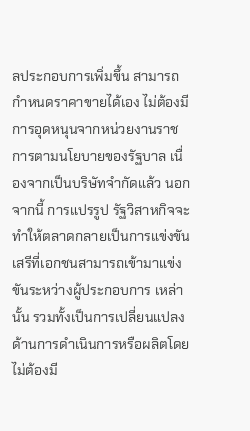ลประกอบการเพิ่มขึ้น สามารถกำหนดราคาขายได้เอง ไม่ต้องมีการอุดหนุนจากหน่วยงานราชการตามนโยบายของรัฐบาล เนื่องจากเป็นบริษัทจำกัดแล้ว นอกจากนี้ การแปรรูป รัฐวิสาหกิจจะทำให้ตลาดกลายเป็นการแข่งขันเสรีที่เอกชนสามารถเข้ามาแข่งขันระหว่างผู้ประกอบการ เหล่านั้น รวมทั้งเป็นการเปลี่ยนแปลงด้านการดำเนินการหรือผลิตโดยไม่ต้องมี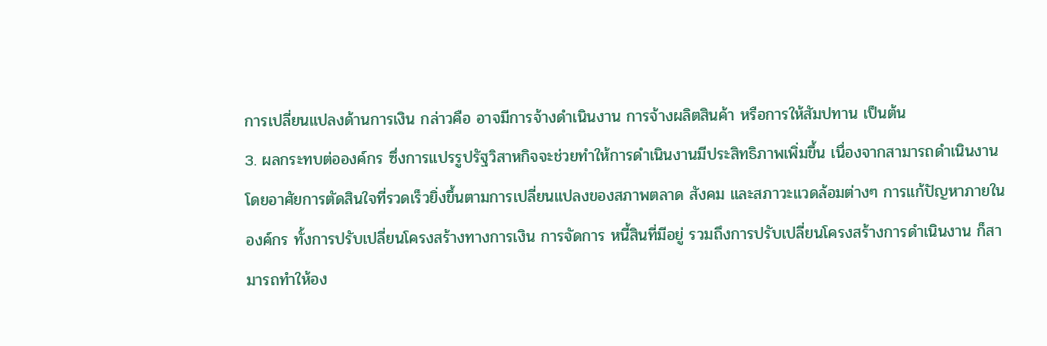การเปลี่ยนแปลงด้านการเงิน กล่าวคือ อาจมีการจ้างดำเนินงาน การจ้างผลิตสินค้า หรือการให้สัมปทาน เป็นต้น
3. ผลกระทบต่อองค์กร ซึ่งการแปรรูปรัฐวิสาหกิจจะช่วยทำให้การดำเนินงานมีประสิทธิภาพเพิ่มขึ้น เนื่องจากสามารถดำเนินงานโดยอาศัยการตัดสินใจที่รวดเร็วยิ่งขึ้นตามการเปลี่ยนแปลงของสภาพตลาด สังคม และสภาวะแวดล้อมต่างๆ การแก้ปัญหาภายในองค์กร ทั้งการปรับเปลี่ยนโครงสร้างทางการเงิน การจัดการ หนี้สินที่มีอยู่ รวมถึงการปรับเปลี่ยนโครงสร้างการดำเนินงาน ก็สามารถทำให้อง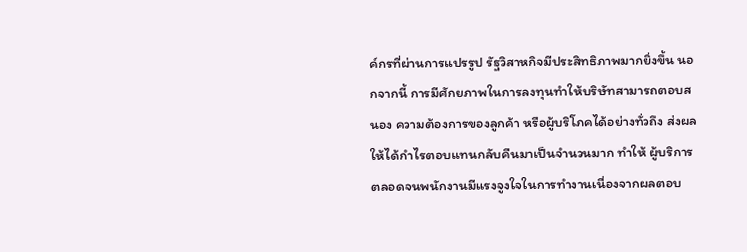ค์กรที่ผ่านการแปรรูป รัฐวิสาหกิจมีประสิทธิภาพมากยิ่งขึ้น นอกจากนี้ การมีศักยภาพในการลงทุนทำให้บริษัทสามารถตอบสนอง ความต้องการของลูกค้า หรือผู้บริโภคได้อย่างทั่วถึง ส่งผลให้ได้กำไรตอบแทนกลับคืนมาเป็นจำนวนมาก ทำให้ ผู้บริการตลอดจนพนักงานมีแรงจูงใจในการทำงานเนื่องจากผลตอบ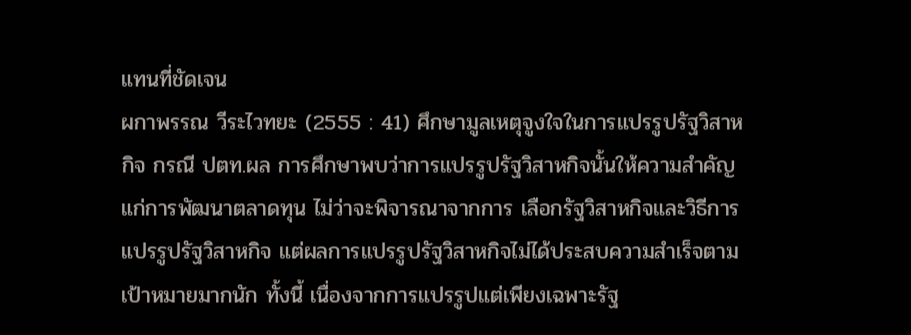แทนที่ชัดเจน
ผกาพรรณ วีระไวทยะ (2555 : 41) ศึกษามูลเหตุจูงใจในการแปรรูปรัฐวิสาหกิจ กรณี ปตท.ผล การศึกษาพบว่าการแปรรูปรัฐวิสาหกิจนั้นให้ความสำคัญแก่การพัฒนาตลาดทุน ไม่ว่าจะพิจารณาจากการ เลือกรัฐวิสาหกิจและวิธีการแปรรูปรัฐวิสาหกิจ แต่ผลการแปรรูปรัฐวิสาหกิจไม่ได้ประสบความสำเร็จตามเป้าหมายมากนัก ทั้งนี้ เนื่องจากการแปรรูปแต่เพียงเฉพาะรัฐ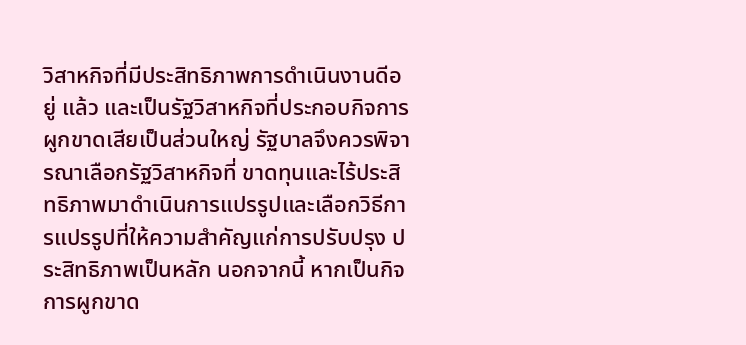วิสาหกิจที่มีประสิทธิภาพการดำเนินงานดีอยู่ แล้ว และเป็นรัฐวิสาหกิจที่ประกอบกิจการผูกขาดเสียเป็นส่วนใหญ่ รัฐบาลจึงควรพิจารณาเลือกรัฐวิสาหกิจที่ ขาดทุนและไร้ประสิทธิภาพมาดำเนินการแปรรูปและเลือกวิธีการแปรรูปที่ให้ความสำคัญแก่การปรับปรุง ประสิทธิภาพเป็นหลัก นอกจากนี้ หากเป็นกิจการผูกขาด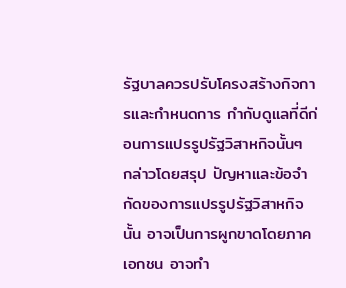รัฐบาลควรปรับโครงสร้างกิจการและกำหนดการ กำกับดูแลที่ดีก่อนการแปรรูปรัฐวิสาหกิจนั้นๆ
กล่าวโดยสรุป ปัญหาและข้อจำกัดของการแปรรูปรัฐวิสาหกิจนั้น อาจเป็นการผูกขาดโดยภาคเอกชน อาจทำ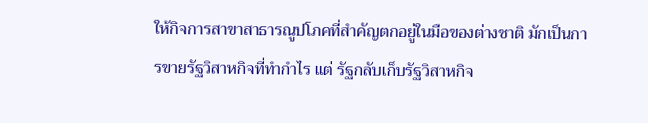ให้กิจการสาขาสาธารณูปโภคที่สำคัญตกอยู่ในมือของต่างชาติ มักเป็นการขายรัฐวิสาหกิจที่ทำกำไร แต่ รัฐกลับเก็บรัฐวิสาหกิจ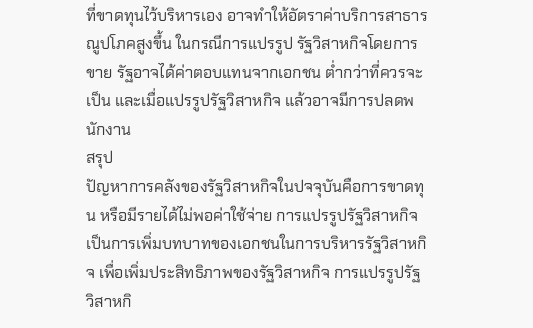ที่ขาดทุนไว้บริหารเอง อาจทำให้อัตราค่าบริการสาธารณูปโภคสูงขึ้น ในกรณีการแปรรูป รัฐวิสาหกิจโดยการขาย รัฐอาจได้ค่าตอบแทนจากเอกชน ต่ำกว่าที่ควรจะเป็น และเมื่อแปรรูปรัฐวิสาหกิจ แล้วอาจมีการปลดพนักงาน
สรุป
ปัญหาการคลังของรัฐวิสาหกิจในปจจุบันคือการขาดทุน หรือมีรายได้ไม่พอค่าใช้จ่าย การแปรรูปรัฐวิสาหกิจเป็นการเพิ่มบทบาทของเอกชนในการบริหารรัฐวิสาหกิจ เพื่อเพิ่มประสิทธิภาพของรัฐวิสาหกิจ การแปรรูปรัฐวิสาหกิ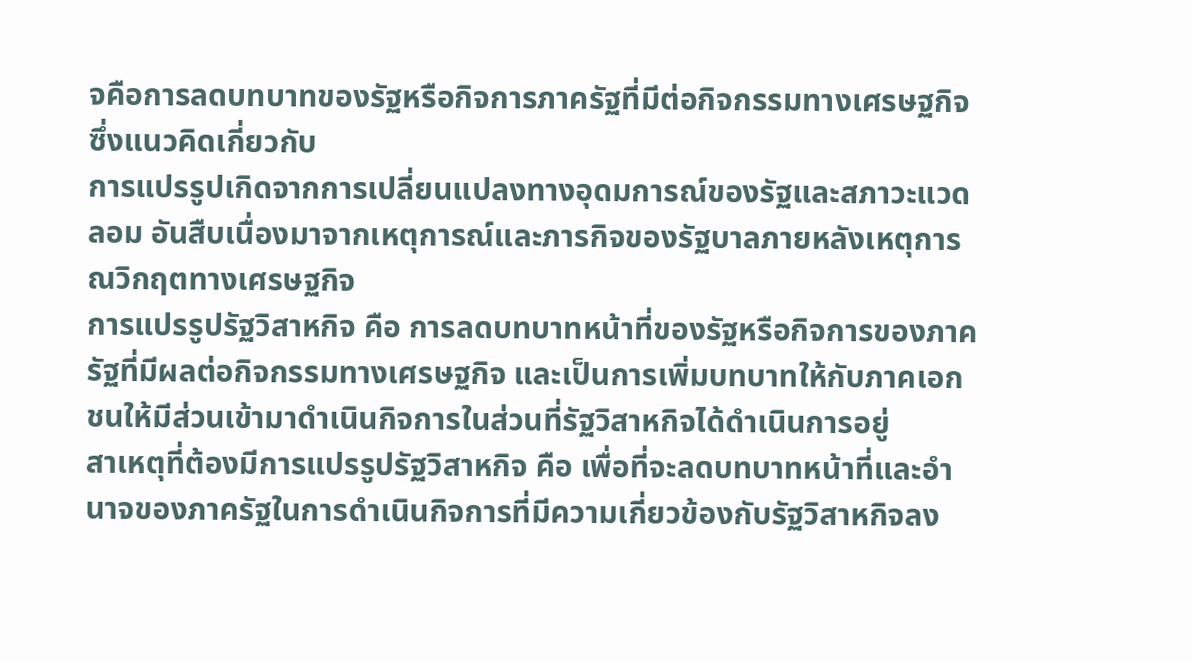จคือการลดบทบาทของรัฐหรือกิจการภาครัฐที่มีต่อกิจกรรมทางเศรษฐกิจ ซึ่งแนวคิดเกี่ยวกับ
การแปรรูปเกิดจากการเปลี่ยนแปลงทางอุดมการณ์ของรัฐและสภาวะแวดลอม อันสืบเนื่องมาจากเหตุการณ์และภารกิจของรัฐบาลภายหลังเหตุการณวิกฤตทางเศรษฐกิจ
การแปรรูปรัฐวิสาหกิจ คือ การลดบทบาทหน้าที่ของรัฐหรือกิจการของภาครัฐที่มีผลต่อกิจกรรมทางเศรษฐกิจ และเป็นการเพิ่มบทบาทให้กับภาคเอกชนให้มีส่วนเข้ามาดำเนินกิจการในส่วนที่รัฐวิสาหกิจได้ดำเนินการอยู่
สาเหตุที่ต้องมีการแปรรูปรัฐวิสาหกิจ คือ เพื่อที่จะลดบทบาทหน้าที่และอำนาจของภาครัฐในการดำเนินกิจการที่มีความเกี่ยวข้องกับรัฐวิสาหกิจลง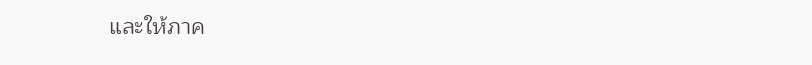และให้ภาค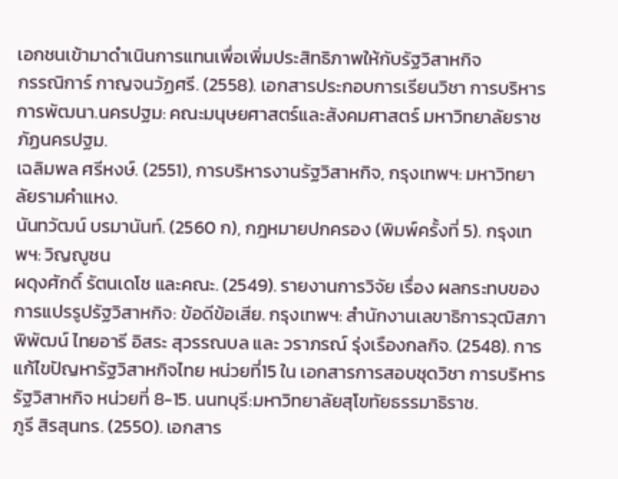เอกชนเข้ามาดำเนินการแทนเพื่อเพิ่มประสิทธิภาพให้กับรัฐวิสาหกิจ
กรรณิการ์ กาญจนวัฏศรี. (2558). เอกสารประกอบการเรียนวิชา การบริหารการพัฒนา.นครปฐม: คณะมนุษยศาสตร์และสังคมศาสตร์ มหาวิทยาลัยราชภัฏนครปฐม.
เฉลิมพล ศรีหงษ์. (2551), การบริหารงานรัฐวิสาหกิจ, กรุงเทพฯ: มหาวิทยาลัยรามคำแหง.
นันทวัฒน์ บรมานันท์. (2560 ก), กฎหมายปกครอง (พิมพ์ครั้งที่ 5). กรุงเทพฯ: วิญญูชน
ผดุงศักดิ์ รัตนเดโช และคณะ. (2549). รายงานการวิจัย เรื่อง ผลกระทบของการแปรรูปรัฐวิสาหกิจ: ข้อดีข้อเสีย. กรุงเทพฯ: สำนักงานเลขาธิการวุฒิสภา
พิพัฒน์ ไทยอารี อิสระ สุวรรณบล และ วราภรณ์ รุ่งเรืองกลกิจ. (2548). การแก้ไขปัญหารัฐวิสาหกิจไทย หน่วยที่15 ใน เอกสารการสอบชุดวิชา การบริหารรัฐวิสาหกิจ หน่วยที่ 8-15. นนทบุรี:มหาวิทยาลัยสุโขทัยธรรมาธิราช.
ภูรี สิรสุนทร. (2550). เอกสาร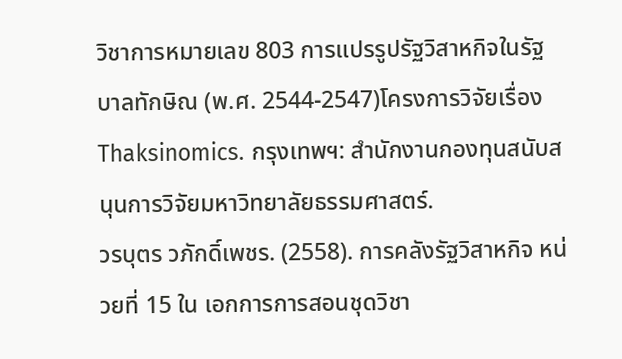วิชาการหมายเลข 803 การแปรรูปรัฐวิสาหกิจในรัฐบาลทักษิณ (พ.ศ. 2544-2547)โครงการวิจัยเรื่อง Thaksinomics. กรุงเทพฯ: สำนักงานกองทุนสนับสนุนการวิจัยมหาวิทยาลัยธรรมศาสตร์.
วรบุตร วภักดิ์เพชร. (2558). การคลังรัฐวิสาหกิจ หน่วยที่ 15 ใน เอกการการสอนชุดวิชา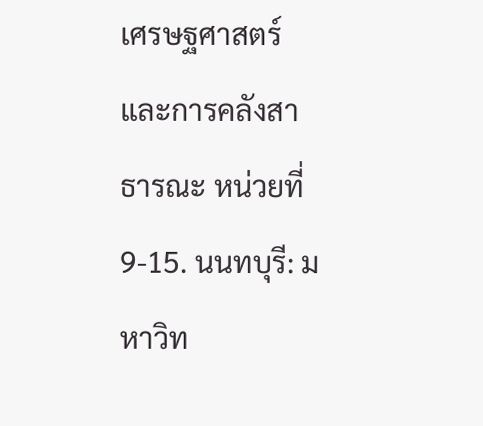เศรษฐศาสตร์และการคลังสาธารณะ หน่วยที่ 9-15. นนทบุรี: มหาวิท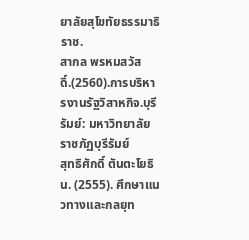ยาลัยสุโขทัยธรรมาธิราช.
สากล พรหมสวัสดิ์.(2560).การบริหารงานรัฐวิสาหกิจ.บุรีรัมย์: มหาวิทยาลัยราชภัฏบุรีรัมย์
สุทธิศักดิ์ ตันตะโยธิน. (2555). ศึกษาแนวทางและกลยุท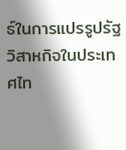ธ์ในการแปรรูปรัฐวิสาหกิจในประเทศไท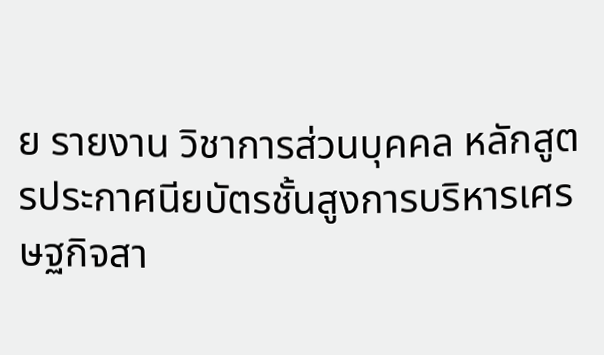ย รายงาน วิชาการส่วนบุคคล หลักสูตรประกาศนียบัตรชั้นสูงการบริหารเศรษฐกิจสา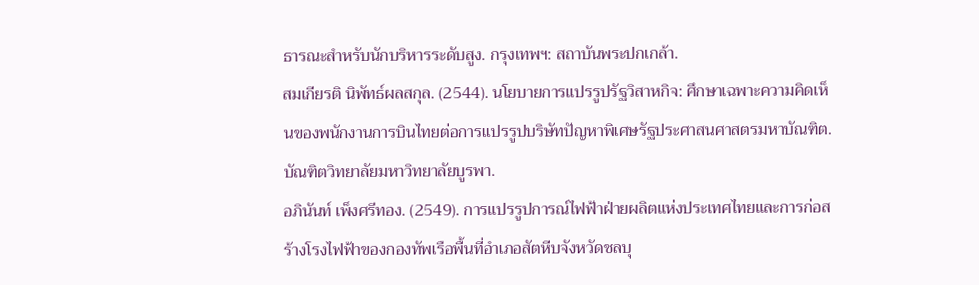ธารณะสำหรับนักบริหารระดับสูง. กรุงเทพฯ: สถาบันพระปกเกล้า.
สมเกียรติ นิพัทธ์ผลสกุล. (2544). นโยบายการแปรรูปรัฐวิสาหกิจ: ศึกษาเฉพาะความคิดเห็นของพนักงานการบินไทยต่อการแปรรูปบริษัทปัญหาพิเศษรัฐประศาสนศาสตรมหาบัณฑิต. บัณฑิตวิทยาลัยมหาวิทยาลัยบูรพา.
อภินันท์ เพ็งศรีทอง. (2549). การแปรรูปการณ์ไฟฟ้าฝ่ายผลิตแห่งประเทศไทยและการก่อสร้างโรงไฟฟ้าของกองทัพเรือพื้นที่อำเภอสัตหีบจังหวัดชลบุ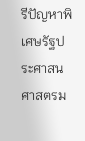รีปัญหาพิเศษรัฐประศาสนศาสตรม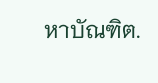หาบัณฑิต.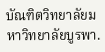บัณฑิตวิทยาลัยมหาวิทยาลัยบูรพา.